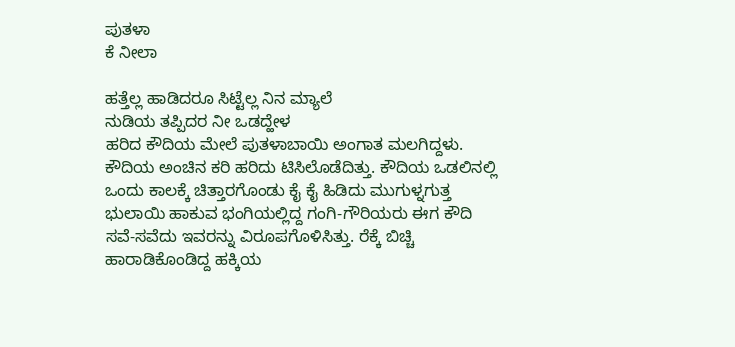ಪುತಳಾ
ಕೆ ನೀಲಾ

ಹತ್ತೆಲ್ಲ ಹಾಡಿದರೂ ಸಿಟ್ಟೆಲ್ಲ ನಿನ ಮ್ಯಾಲೆ
ನುಡಿಯ ತಪ್ಪಿದರ ನೀ ಒಡದ್ಹೇಳ
ಹರಿದ ಕೌದಿಯ ಮೇಲೆ ಪುತಳಾಬಾಯಿ ಅಂಗಾತ ಮಲಗಿದ್ದಳು. ಕೌದಿಯ ಅಂಚಿನ ಕರಿ ಹರಿದು ಟಿಸಿಲೊಡೆದಿತ್ತು. ಕೌದಿಯ ಒಡಲಿನಲ್ಲಿ ಒಂದು ಕಾಲಕ್ಕೆ ಚಿತ್ತಾರಗೊಂಡು ಕೈ ಕೈ ಹಿಡಿದು ಮುಗುಳ್ನಗುತ್ತ ಭುಲಾಯಿ ಹಾಕುವ ಭಂಗಿಯಲ್ಲಿದ್ದ ಗಂಗಿ-ಗೌರಿಯರು ಈಗ ಕೌದಿ ಸವೆ-ಸವೆದು ಇವರನ್ನು ವಿರೂಪಗೊಳಿಸಿತ್ತು. ರೆಕ್ಕೆ ಬಿಚ್ಚಿ ಹಾರಾಡಿಕೊಂಡಿದ್ದ ಹಕ್ಕಿಯ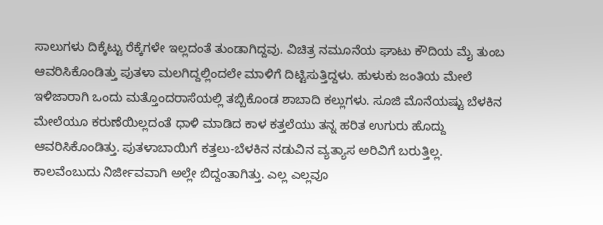ಸಾಲುಗಳು ದಿಕ್ಕೆಟ್ಟು ರೆಕ್ಕೆಗಳೇ ಇಲ್ಲದಂತೆ ತುಂಡಾಗಿದ್ದವು. ವಿಚಿತ್ರ ನಮೂನೆಯ ಘಾಟು ಕೌದಿಯ ಮೈ ತುಂಬ ಆವರಿಸಿಕೊಂಡಿತ್ತು ಪುತಳಾ ಮಲಗಿದ್ದಲ್ಲಿಂದಲೇ ಮಾಳಿಗೆ ದಿಟ್ಟಿಸುತ್ತಿದ್ದಳು. ಹುಳುಕು ಜಂತಿಯ ಮೇಲೆ ಇಳಿಜಾರಾಗಿ ಒಂದು ಮತ್ತೊಂದರಾಸೆಯಲ್ಲಿ ತಬ್ಬಿಕೊಂಡ ಶಾಬಾದಿ ಕಲ್ಲುಗಳು. ಸೂಜಿ ಮೊನೆಯಷ್ಟು ಬೆಳಕಿನ ಮೇಲೆಯೂ ಕರುಣೆಯಿಲ್ಲದಂತೆ ಧಾಳಿ ಮಾಡಿದ ಕಾಳ ಕತ್ತಲೆಯು ತನ್ನ ಹರಿತ ಉಗುರು ಹೊದ್ದು ಆವರಿಸಿಕೊಂಡಿತ್ತು. ಪುತಳಾಬಾಯಿಗೆ ಕತ್ತಲು-ಬೆಳಕಿನ ನಡುವಿನ ವ್ಯತ್ಯಾಸ ಅರಿವಿಗೆ ಬರುತ್ತಿಲ್ಲ. ಕಾಲವೆಂಬುದು ನಿರ್ಜೀವವಾಗಿ ಅಲ್ಲೇ ಬಿದ್ದಂತಾಗಿತ್ತು. ಎಲ್ಲ ಎಲ್ಲವೂ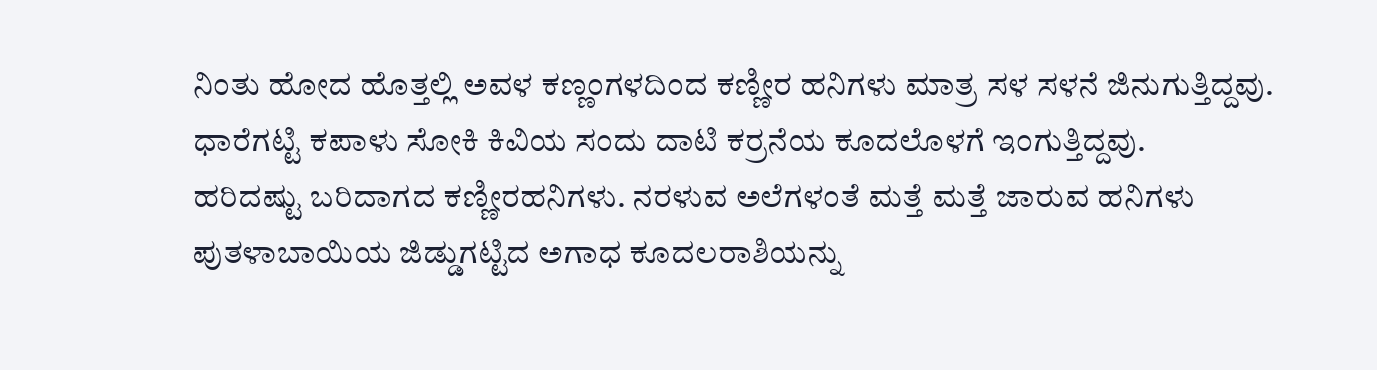ನಿಂತು ಹೋದ ಹೊತ್ತಲ್ಲಿ ಅವಳ ಕಣ್ಣಂಗಳದಿಂದ ಕಣ್ಣೀರ ಹನಿಗಳು ಮಾತ್ರ ಸಳ ಸಳನೆ ಜಿನುಗುತ್ತಿದ್ದವು. ಧಾರೆಗಟ್ಟಿ ಕಪಾಳು ಸೋಕಿ ಕಿವಿಯ ಸಂದು ದಾಟಿ ಕರ್ರನೆಯ ಕೂದಲೊಳಗೆ ಇಂಗುತ್ತಿದ್ದವು.
ಹರಿದಷ್ಟು ಬರಿದಾಗದ ಕಣ್ಣೀರಹನಿಗಳು. ನರಳುವ ಅಲೆಗಳಂತೆ ಮತ್ತೆ ಮತ್ತೆ ಜಾರುವ ಹನಿಗಳು ಪುತಳಾಬಾಯಿಯ ಜಿಡ್ಡುಗಟ್ಟಿದ ಅಗಾಧ ಕೂದಲರಾಶಿಯನ್ನು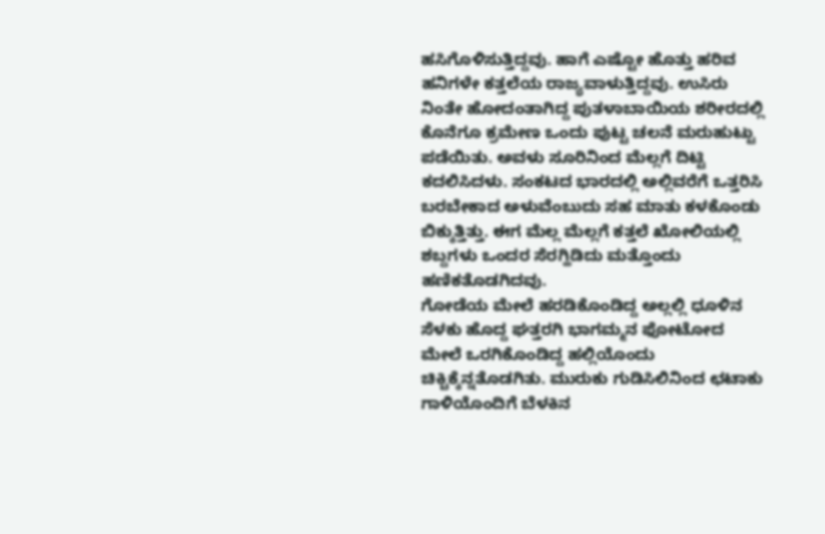ಹಸಿಗೊಳಿಸುತ್ತಿದ್ದವು. ಹಾಗೆ ಎಷ್ಟೋ ಹೊತ್ತು ಹರಿವ ಹನಿಗಳೇ ಕತ್ತಲೆಯ ರಾಜ್ಯವಾಳುತ್ತಿದ್ದವು. ಉಸಿರು ನಿಂತೇ ಹೋದಂತಾಗಿದ್ದ ಪುತಳಾಬಾಯಿಯ ಶರೀರದಲ್ಲಿ ಕೊನೆಗೂ ಕ್ರಮೇಣ ಒಂದು ಪುಟ್ಟ ಚಲನೆ ಮರುಹುಟ್ಟು ಪಡೆಯಿತು. ಅವಳು ಸೂರಿನಿಂದ ಮೆಲ್ಲಗೆ ದಿಟ್ಟಿ ಕದಲಿಸಿದಳು. ಸಂಕಟದ ಭಾರದಲ್ಲಿ ಅಲ್ಲಿವರೆಗೆ ಒತ್ತರಿಸಿ ಬರಬೇಕಾದ ಅಳುವೆಂಬುದು ಸಹ ಮಾತು ಕಳಕೊಂಡು ಬಿಕ್ಕುತ್ತಿತ್ತು. ಈಗ ಮೆಲ್ಲ ಮೆಲ್ಲಗೆ ಕತ್ತಲೆ ಖೋಲಿಯಲ್ಲಿ ಶಬ್ದಗಳು ಒಂದರ ಸೆರಗ್ಹಿಡಿದು ಮತ್ತೊಂದು ಹಣಿಕತೊಡಗಿದವು.
ಗೋಡೆಯ ಮೇಲೆ ಹರಡಿಕೊಂಡಿದ್ದ ಅಲ್ಲಲ್ಲಿ ಧೂಳಿನ ಸೆಳಕು ಹೊದ್ದ ಘತ್ತರಗಿ ಭಾಗಮ್ಮನ ಫೋಟೋದ ಮೇಲೆ ಒರಗಿಕೊಂಡಿದ್ದ ಹಲ್ಲಿಯೊಂದು ಚಿಕ್ಚಿಕ್ಕೆನ್ನತೊಡಗಿತು. ಮುರುಕು ಗುಡಿಸಿಲಿನಿಂದ ಛಟಾಕು ಗಾಳಿಯೊಂದಿಗೆ ಬೆಳಕಿನ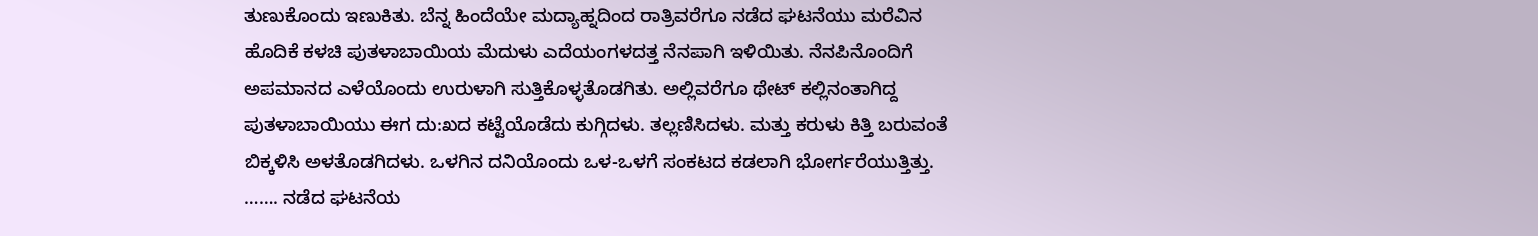ತುಣುಕೊಂದು ಇಣುಕಿತು. ಬೆನ್ನ ಹಿಂದೆಯೇ ಮದ್ಯಾಹ್ನದಿಂದ ರಾತ್ರಿವರೆಗೂ ನಡೆದ ಘಟನೆಯು ಮರೆವಿನ ಹೊದಿಕೆ ಕಳಚಿ ಪುತಳಾಬಾಯಿಯ ಮೆದುಳು ಎದೆಯಂಗಳದತ್ತ ನೆನಪಾಗಿ ಇಳಿಯಿತು. ನೆನಪಿನೊಂದಿಗೆ ಅಪಮಾನದ ಎಳೆಯೊಂದು ಉರುಳಾಗಿ ಸುತ್ತಿಕೊಳ್ಳತೊಡಗಿತು. ಅಲ್ಲಿವರೆಗೂ ಥೇಟ್ ಕಲ್ಲಿನಂತಾಗಿದ್ದ ಪುತಳಾಬಾಯಿಯು ಈಗ ದು:ಖದ ಕಟ್ಟೆಯೊಡೆದು ಕುಗ್ಗಿದಳು. ತಲ್ಲಣಿಸಿದಳು. ಮತ್ತು ಕರುಳು ಕಿತ್ತಿ ಬರುವಂತೆ ಬಿಕ್ಕಳಿಸಿ ಅಳತೊಡಗಿದಳು. ಒಳಗಿನ ದನಿಯೊಂದು ಒಳ-ಒಳಗೆ ಸಂಕಟದ ಕಡಲಾಗಿ ಭೋರ್ಗರೆಯುತ್ತಿತ್ತು. ……. ನಡೆದ ಘಟನೆಯ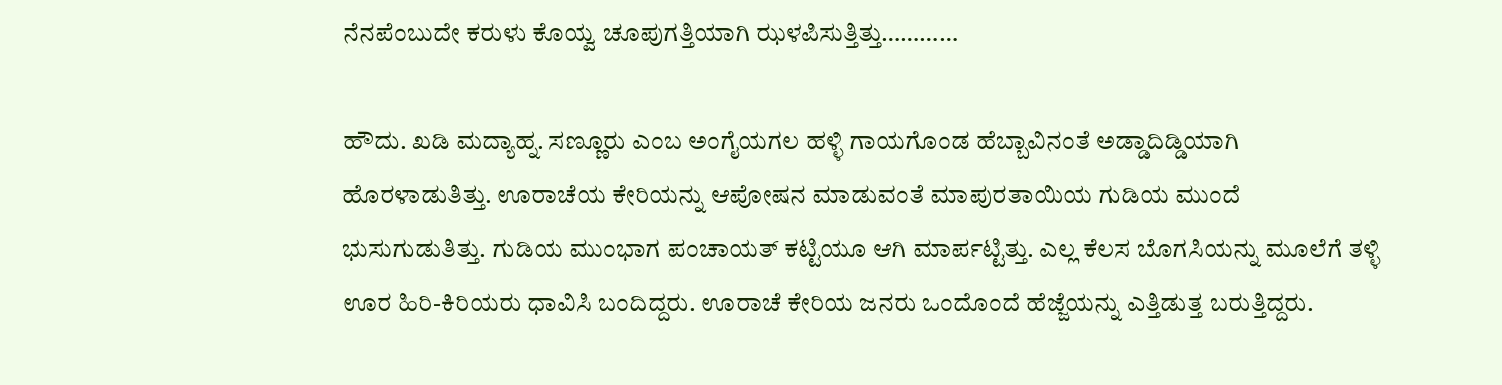ನೆನಪೆಂಬುದೇ ಕರುಳು ಕೊಯ್ವ ಚೂಪುಗತ್ತಿಯಾಗಿ ಝಳಪಿಸುತ್ತಿತ್ತು…………

ಹೌದು. ಖಡಿ ಮದ್ಯಾಹ್ನ. ಸಣ್ಣೂರು ಎಂಬ ಅಂಗೈಯಗಲ ಹಳ್ಳಿ ಗಾಯಗೊಂಡ ಹೆಬ್ಬಾವಿನಂತೆ ಅಡ್ಡಾದಿಡ್ಡಿಯಾಗಿ ಹೊರಳಾಡುತಿತ್ತು. ಊರಾಚೆಯ ಕೇರಿಯನ್ನು ಆಪೋಷನ ಮಾಡುವಂತೆ ಮಾಪುರತಾಯಿಯ ಗುಡಿಯ ಮುಂದೆ ಭುಸುಗುಡುತಿತ್ತು. ಗುಡಿಯ ಮುಂಭಾಗ ಪಂಚಾಯತ್ ಕಟ್ಟಿಯೂ ಆಗಿ ಮಾರ್ಪಟ್ಟಿತ್ತು. ಎಲ್ಲ ಕೆಲಸ ಬೊಗಸಿಯನ್ನು ಮೂಲೆಗೆ ತಳ್ಳಿ ಊರ ಹಿರಿ-ಕಿರಿಯರು ಧಾವಿಸಿ ಬಂದಿದ್ದರು. ಊರಾಚೆ ಕೇರಿಯ ಜನರು ಒಂದೊಂದೆ ಹೆಜ್ಜೆಯನ್ನು ಎತ್ತಿಡುತ್ತ ಬರುತ್ತಿದ್ದರು.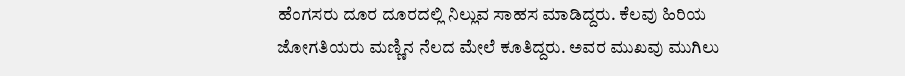ಹೆಂಗಸರು ದೂರ ದೂರದಲ್ಲಿ ನಿಲ್ಲುವ ಸಾಹಸ ಮಾಡಿದ್ದರು. ಕೆಲವು ಹಿರಿಯ ಜೋಗತಿಯರು ಮಣ್ಣಿನ ನೆಲದ ಮೇಲೆ ಕೂತಿದ್ದರು. ಅವರ ಮುಖವು ಮುಗಿಲು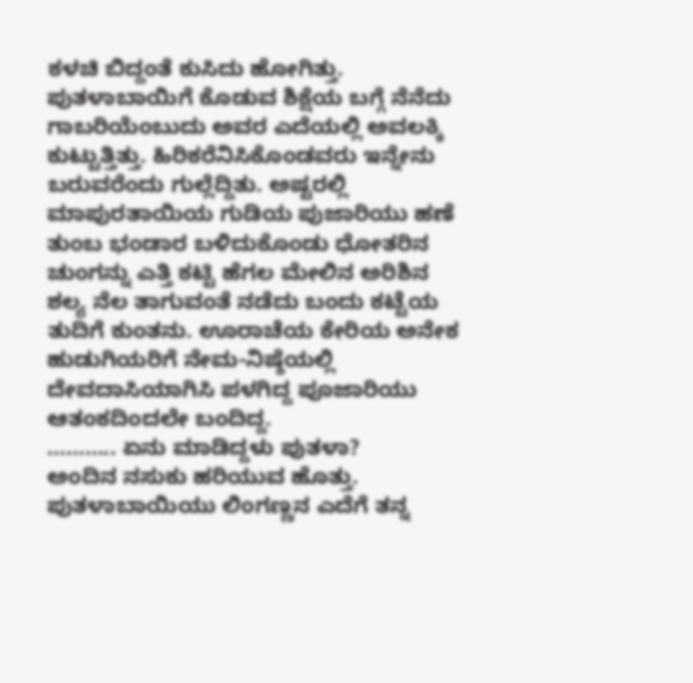ಕಳಚಿ ಬಿದ್ದಂತೆ ಕುಸಿದು ಹೋಗಿತ್ತು. ಪುತಳಾಬಾಯಿಗೆ ಕೊಡುವ ಶಿಕ್ಷೆಯ ಬಗ್ಗೆ ನೆನೆದು ಗಾಬರಿಯೆಂಬುದು ಅವರ ಎದೆಯಲ್ಲಿ ಅವಲಕ್ಕಿ ಕುಟ್ಟುತ್ತಿತ್ತು. ಹಿರಿಕರೆನಿಸಿಕೊಂಡವರು ಇನ್ನೇನು ಬರುವರೆಂದು ಗುಲ್ಲೆದ್ದಿತು. ಅಷ್ಟರಲ್ಲಿ ಮಾಪುರತಾಯಿಯ ಗುಡಿಯ ಪುಜಾರಿಯು ಹಣೆ ತುಂಬ ಭಂಡಾರ ಬಳಿದುಕೊಂಡು ಧೋತರಿನ ಚುಂಗನ್ನು ಎತ್ತಿ ಕಟ್ಟಿ ಹೆಗಲ ಮೇಲಿನ ಅರಿಶಿನ ಶಲ್ಯ ನೆಲ ತಾಗುವಂತೆ ನಡೆದು ಬಂದು ಕಟ್ಟೆಯ ತುದಿಗೆ ಕುಂತನು. ಊರಾಚೆಯ ಕೇರಿಯ ಅನೇಕ ಹುಡುಗಿಯರಿಗೆ ನೇಮ-ನಿಷ್ಠೆಯಲ್ಲಿ ದೇವದಾಸಿಯಾಗಿಸಿ ಪಳಗಿದ್ದ ಪೂಜಾರಿಯು ಆತಂಕದಿಂದಲೇ ಬಂದಿದ್ದ.
……….. ಏನು ಮಾಡಿದ್ದಳು ಪುತಳಾ?
ಅಂದಿನ ನಸುಕು ಹರಿಯುವ ಹೊತ್ತು. ಪುತಳಾಬಾಯಿಯು ಲಿಂಗಣ್ಣನ ಎದೆಗೆ ತನ್ನ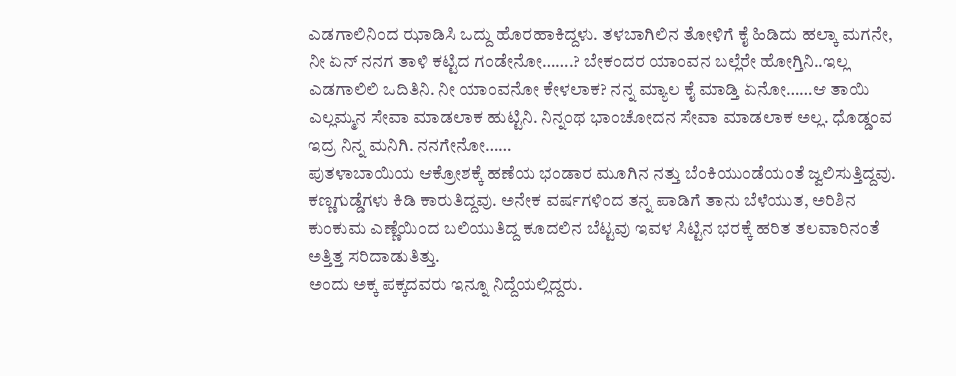ಎಡಗಾಲಿನಿಂದ ಝಾಡಿಸಿ ಒದ್ದು ಹೊರಹಾಕಿದ್ದಳು. ತಳಬಾಗಿಲಿನ ತೋಳಿಗೆ ಕೈ ಹಿಡಿದು ಹಲ್ಕಾ ಮಗನೇ, ನೀ ಏನ್ ನನಗ ತಾಳಿ ಕಟ್ಟಿದ ಗಂಡೇನೋ…….? ಬೇಕಂದರ ಯಾಂವನ ಬಲ್ಲೆರೇ ಹೋಗ್ತಿನಿ..ಇಲ್ಲ ಎಡಗಾಲಿಲಿ ಒದಿತಿನಿ. ನೀ ಯಾಂವನೋ ಕೇಳಲಾಕ? ನನ್ನ ಮ್ಯಾಲ ಕೈ ಮಾಡ್ತಿ ಏನೋ……ಆ ತಾಯಿ ಎಲ್ಲಮ್ಮನ ಸೇವಾ ಮಾಡಲಾಕ ಹುಟ್ಟಿನಿ. ನಿನ್ನಂಥ ಭಾಂಚೋದನ ಸೇವಾ ಮಾಡಲಾಕ ಅಲ್ಲ. ಧೊಡ್ಡಂವ ಇದ್ರ ನಿನ್ನ ಮನಿಗಿ. ನನಗೇನೋ……
ಪುತಳಾಬಾಯಿಯ ಆಕ್ರೋಶಕ್ಕೆ ಹಣೆಯ ಭಂಡಾರ ಮೂಗಿನ ನತ್ತು ಬೆಂಕಿಯುಂಡೆಯಂತೆ ಜ್ವಲಿಸುತ್ತಿದ್ದವು. ಕಣ್ಣಗುಡ್ಡೆಗಳು ಕಿಡಿ ಕಾರುತಿದ್ದವು. ಅನೇಕ ವರ್ಷಗಳಿಂದ ತನ್ನ ಪಾಡಿಗೆ ತಾನು ಬೆಳೆಯುತ, ಅರಿಶಿನ ಕುಂಕುಮ ಎಣ್ಣೆಯಿಂದ ಬಲಿಯುತಿದ್ದ ಕೂದಲಿನ ಬೆಟ್ಟವು ಇವಳ ಸಿಟ್ಟಿನ ಭರಕ್ಕೆ ಹರಿತ ತಲವಾರಿನಂತೆ ಅತ್ತಿತ್ತ ಸರಿದಾಡುತಿತ್ತು.
ಅಂದು ಅಕ್ಕ ಪಕ್ಕದವರು ಇನ್ನೂ ನಿದ್ದೆಯಲ್ಲಿದ್ದರು.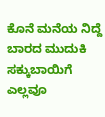ಕೊನೆ ಮನೆಯ ನಿದ್ದೆ ಬಾರದ ಮುದುಕಿ ಸಕ್ಕುಬಾಯಿಗೆ ಎಲ್ಲವೂ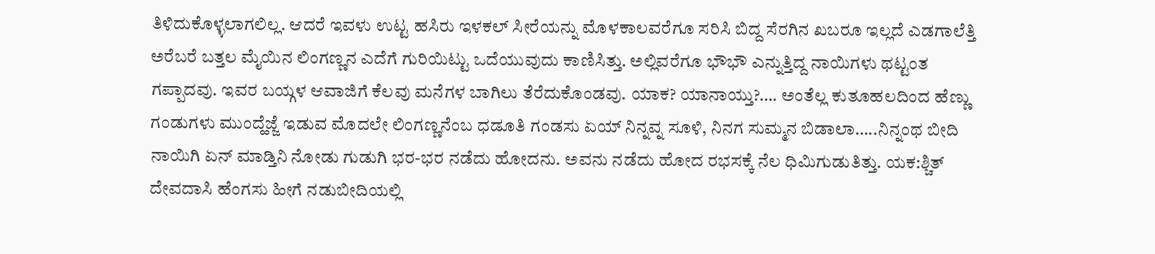ತಿಳಿದುಕೊಳ್ಳಲಾಗಲಿಲ್ಲ. ಆದರೆ ಇವಳು ಉಟ್ಟ ಹಸಿರು ಇಳಕಲ್ ಸೀರೆಯನ್ನು ಮೊಳಕಾಲವರೆಗೂ ಸರಿಸಿ ಬಿದ್ದ ಸೆರಗಿನ ಖಬರೂ ಇಲ್ಲದೆ ಎಡಗಾಲೆತ್ತಿ ಅರೆಬರೆ ಬತ್ತಲ ಮೈಯಿನ ಲಿಂಗಣ್ಣನ ಎದೆಗೆ ಗುರಿಯಿಟ್ಟು ಒದೆಯುವುದು ಕಾಣಿಸಿತ್ತು. ಅಲ್ಲಿವರೆಗೂ ಭೌಭೌ ಎನ್ನುತ್ತಿದ್ದ ನಾಯಿಗಳು ಥಟ್ಟಂತ ಗಪ್ಪಾದವು. ಇವರ ಬಯ್ಗಳ ಆವಾಜಿಗೆ ಕೆಲವು ಮನೆಗಳ ಬಾಗಿಲು ತೆರೆದುಕೊಂಡವು. ಯಾಕ? ಯಾನಾಯ್ತು?…. ಅಂತೆಲ್ಲ ಕುತೂಹಲದಿಂದ ಹೆಣ್ಣು ಗಂಡುಗಳು ಮುಂದ್ಹೆಜ್ಜೆ ಇಡುವ ಮೊದಲೇ ಲಿಂಗಣ್ಣನೆಂಬ ಧಡೂತಿ ಗಂಡಸು ಏಯ್ ನಿನ್ನವ್ನ ಸೂಳಿ, ನಿನಗ ಸುಮ್ಮನ ಬಿಡಾಲಾ…..ನಿನ್ನಂಥ ಬೀದಿ ನಾಯಿಗಿ ಏನ್ ಮಾಡ್ತಿನಿ ನೋಡು ಗುಡುಗಿ ಭರ-ಭರ ನಡೆದು ಹೋದನು. ಅವನು ನಡೆದು ಹೋದ ರಭಸಕ್ಕೆ ನೆಲ ಧಿಮಿಗುಡುತಿತ್ತು. ಯಕ:ಶ್ಚಿತ್ ದೇವದಾಸಿ ಹೆಂಗಸು ಹೀಗೆ ನಡುಬೀದಿಯಲ್ಲಿ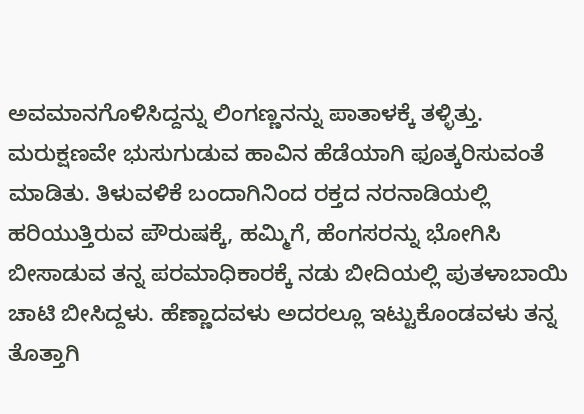ಅವಮಾನಗೊಳಿಸಿದ್ದನ್ನು ಲಿಂಗಣ್ಣನನ್ನು ಪಾತಾಳಕ್ಕೆ ತಳ್ಳಿತ್ತು. ಮರುಕ್ಷಣವೇ ಭುಸುಗುಡುವ ಹಾವಿನ ಹೆಡೆಯಾಗಿ ಫೂತ್ಕರಿಸುವಂತೆ ಮಾಡಿತು. ತಿಳುವಳಿಕೆ ಬಂದಾಗಿನಿಂದ ರಕ್ತದ ನರನಾಡಿಯಲ್ಲಿ ಹರಿಯುತ್ತಿರುವ ಪೌರುಷಕ್ಕೆ, ಹಮ್ಮಿಗೆ, ಹೆಂಗಸರನ್ನು ಭೋಗಿಸಿ ಬೀಸಾಡುವ ತನ್ನ ಪರಮಾಧಿಕಾರಕ್ಕೆ ನಡು ಬೀದಿಯಲ್ಲಿ ಪುತಳಾಬಾಯಿ ಚಾಟಿ ಬೀಸಿದ್ದಳು. ಹೆಣ್ಣಾದವಳು ಅದರಲ್ಲೂ ಇಟ್ಟುಕೊಂಡವಳು ತನ್ನ ತೊತ್ತಾಗಿ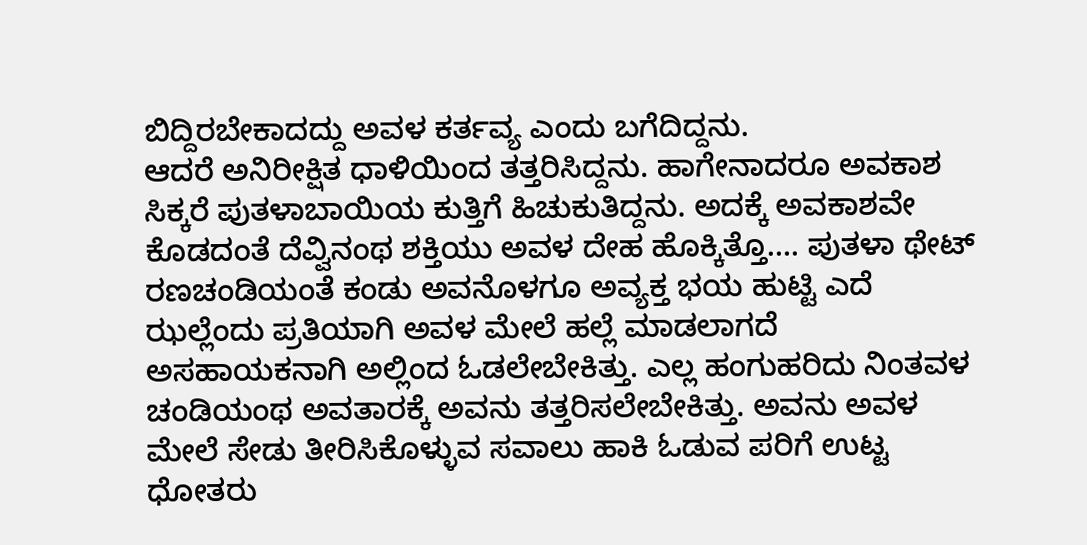ಬಿದ್ದಿರಬೇಕಾದದ್ದು ಅವಳ ಕರ್ತವ್ಯ ಎಂದು ಬಗೆದಿದ್ದನು.
ಆದರೆ ಅನಿರೀಕ್ಷಿತ ಧಾಳಿಯಿಂದ ತತ್ತರಿಸಿದ್ದನು. ಹಾಗೇನಾದರೂ ಅವಕಾಶ ಸಿಕ್ಕರೆ ಪುತಳಾಬಾಯಿಯ ಕುತ್ತಿಗೆ ಹಿಚುಕುತಿದ್ದನು. ಅದಕ್ಕೆ ಅವಕಾಶವೇ ಕೊಡದಂತೆ ದೆವ್ವಿನಂಥ ಶಕ್ತಿಯು ಅವಳ ದೇಹ ಹೊಕ್ಕಿತ್ತೊ…. ಪುತಳಾ ಥೇಟ್ ರಣಚಂಡಿಯಂತೆ ಕಂಡು ಅವನೊಳಗೂ ಅವ್ಯಕ್ತ ಭಯ ಹುಟ್ಟಿ ಎದೆ ಝಲ್ಲೆಂದು ಪ್ರತಿಯಾಗಿ ಅವಳ ಮೇಲೆ ಹಲ್ಲೆ ಮಾಡಲಾಗದೆ ಅಸಹಾಯಕನಾಗಿ ಅಲ್ಲಿಂದ ಓಡಲೇಬೇಕಿತ್ತು. ಎಲ್ಲ ಹಂಗುಹರಿದು ನಿಂತವಳ ಚಂಡಿಯಂಥ ಅವತಾರಕ್ಕೆ ಅವನು ತತ್ತರಿಸಲೇಬೇಕಿತ್ತು. ಅವನು ಅವಳ ಮೇಲೆ ಸೇಡು ತೀರಿಸಿಕೊಳ್ಳುವ ಸವಾಲು ಹಾಕಿ ಓಡುವ ಪರಿಗೆ ಉಟ್ಟ ಧೋತರು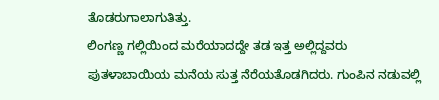ತೊಡರುಗಾಲಾಗುತಿತ್ತು.
ಲಿಂಗಣ್ಣ ಗಲ್ಲಿಯಿಂದ ಮರೆಯಾದದ್ದೇ ತಡ ಇತ್ತ ಅಲ್ಲಿದ್ದವರು ಪುತಳಾಬಾಯಿಯ ಮನೆಯ ಸುತ್ತ ನೆರೆಯತೊಡಗಿದರು. ಗುಂಪಿನ ನಡುವಲ್ಲಿ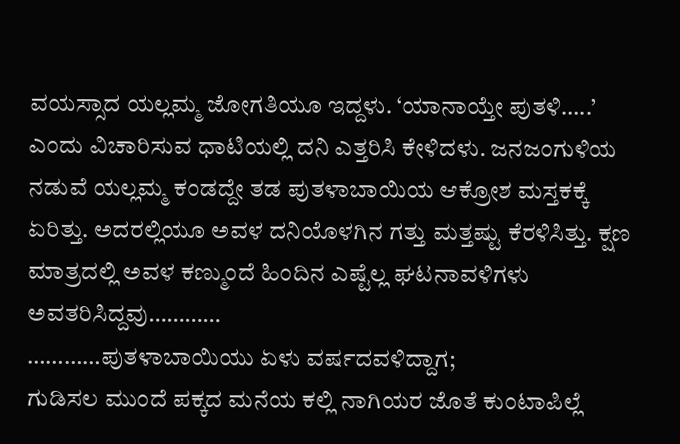ವಯಸ್ಸಾದ ಯಲ್ಲಮ್ಮ ಜೋಗತಿಯೂ ಇದ್ದಳು. ‘ಯಾನಾಯ್ತೇ ಪುತಳಿ…..’ ಎಂದು ವಿಚಾರಿಸುವ ಧಾಟಿಯಲ್ಲಿ ದನಿ ಎತ್ತರಿಸಿ ಕೇಳಿದಳು. ಜನಜಂಗುಳಿಯ ನಡುವೆ ಯಲ್ಲಮ್ಮ ಕಂಡದ್ದೇ ತಡ ಪುತಳಾಬಾಯಿಯ ಆಕ್ರೋಶ ಮಸ್ತಕಕ್ಕೆ ಏರಿತ್ತು. ಅದರಲ್ಲಿಯೂ ಅವಳ ದನಿಯೊಳಗಿನ ಗತ್ತು ಮತ್ತಷ್ಟು ಕೆರಳಿಸಿತ್ತು. ಕ್ಷಣ ಮಾತ್ರದಲ್ಲಿ ಅವಳ ಕಣ್ಮುಂದೆ ಹಿಂದಿನ ಎಷ್ಟೆಲ್ಲ ಘಟನಾವಳಿಗಳು ಅವತರಿಸಿದ್ದವು…………
…………ಪುತಳಾಬಾಯಿಯು ಏಳು ವರ್ಷದವಳಿದ್ದಾಗ;
ಗುಡಿಸಲ ಮುಂದೆ ಪಕ್ಕದ ಮನೆಯ ಕಲ್ಲಿ ನಾಗಿಯರ ಜೊತೆ ಕುಂಟಾಪಿಲ್ಲೆ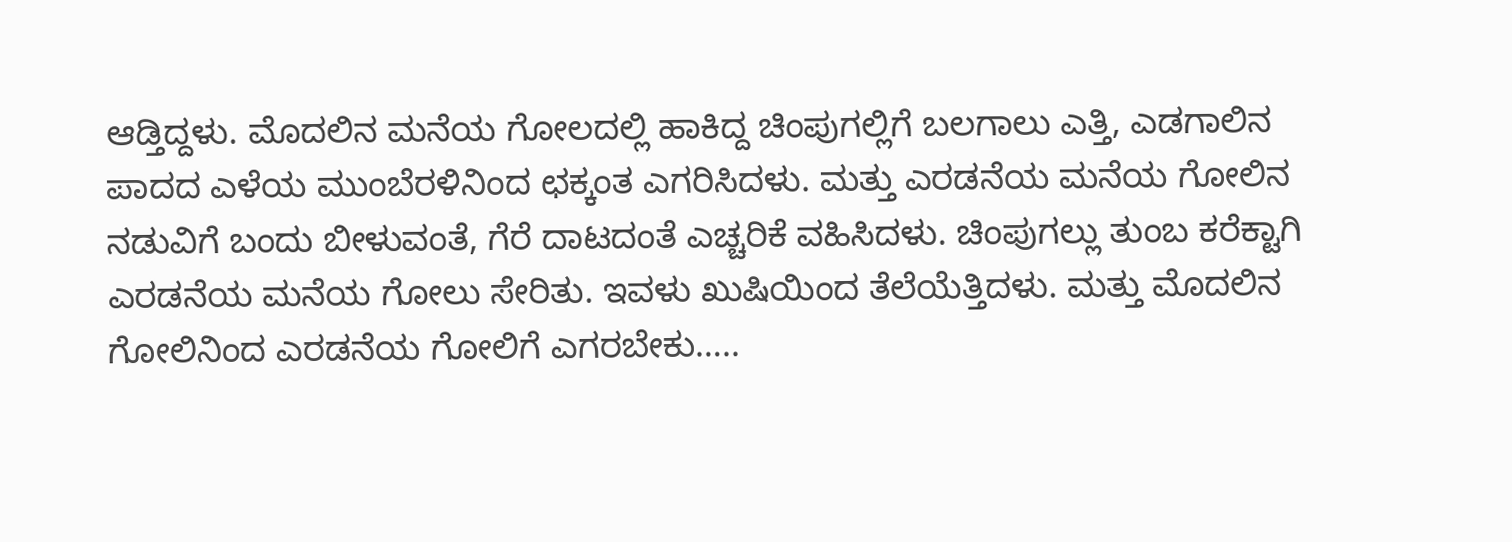ಆಡ್ತಿದ್ದಳು. ಮೊದಲಿನ ಮನೆಯ ಗೋಲದಲ್ಲಿ ಹಾಕಿದ್ದ ಚಿಂಪುಗಲ್ಲಿಗೆ ಬಲಗಾಲು ಎತ್ತಿ, ಎಡಗಾಲಿನ ಪಾದದ ಎಳೆಯ ಮುಂಬೆರಳಿನಿಂದ ಛಕ್ಕಂತ ಎಗರಿಸಿದಳು. ಮತ್ತು ಎರಡನೆಯ ಮನೆಯ ಗೋಲಿನ ನಡುವಿಗೆ ಬಂದು ಬೀಳುವಂತೆ, ಗೆರೆ ದಾಟದಂತೆ ಎಚ್ಚರಿಕೆ ವಹಿಸಿದಳು. ಚಿಂಪುಗಲ್ಲು ತುಂಬ ಕರೆಕ್ಟಾಗಿ ಎರಡನೆಯ ಮನೆಯ ಗೋಲು ಸೇರಿತು. ಇವಳು ಖುಷಿಯಿಂದ ತೆಲೆಯೆತ್ತಿದಳು. ಮತ್ತು ಮೊದಲಿನ ಗೋಲಿನಿಂದ ಎರಡನೆಯ ಗೋಲಿಗೆ ಎಗರಬೇಕು…..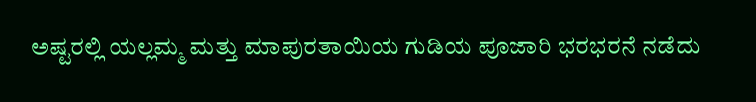ಅಷ್ಟರಲ್ಲಿ ಯಲ್ಲಮ್ಮ ಮತ್ತು ಮಾಪುರತಾಯಿಯ ಗುಡಿಯ ಪೂಜಾರಿ ಭರಭರನೆ ನಡೆದು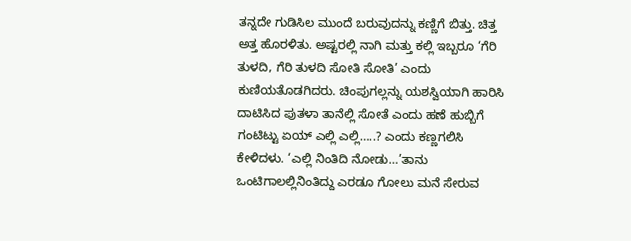ತನ್ನದೇ ಗುಡಿಸಿಲ ಮುಂದೆ ಬರುವುದನ್ನು ಕಣ್ಣಿಗೆ ಬಿತ್ತು. ಚಿತ್ತ ಅತ್ತ ಹೊರಳಿತು. ಅಷ್ಟರಲ್ಲಿ ನಾಗಿ ಮತ್ತು ಕಲ್ಲಿ ಇಬ್ಬರೂ ‘ಗೆರಿ ತುಳದಿ, ಗೆರಿ ತುಳದಿ ಸೋತಿ ಸೋತಿ’ ಎಂದು ಕುಣಿಯತೊಡಗಿದರು. ಚಿಂಪುಗಲ್ಲನ್ನು ಯಶಸ್ವಿಯಾಗಿ ಹಾರಿಸಿ ದಾಟಿಸಿದ ಪುತಳಾ ತಾನೆಲ್ಲಿ ಸೋತೆ ಎಂದು ಹಣೆ ಹುಬ್ಬಿಗೆ ಗಂಟಿಟ್ಟು ಏಯ್ ಎಲ್ಲಿ ಎಲ್ಲಿ…..? ಎಂದು ಕಣ್ಣಗಲಿಸಿ ಕೇಳಿದಳು. ‘ಎಲ್ಲಿ ನಿಂತಿದಿ ನೋಡು…’ತಾನು ಒಂಟಿಗಾಲಲ್ಲಿನಿಂತಿದ್ದು ಎರಡೂ ಗೋಲು ಮನೆ ಸೇರುವ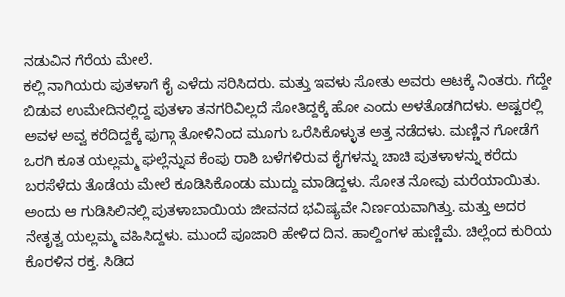ನಡುವಿನ ಗೆರೆಯ ಮೇಲೆ.
ಕಲ್ಲಿ ನಾಗಿಯರು ಪುತಳಾಗೆ ಕೈ ಎಳೆದು ಸರಿಸಿದರು. ಮತ್ತು ಇವಳು ಸೋತು ಅವರು ಆಟಕ್ಕೆ ನಿಂತರು. ಗೆದ್ದೇ ಬಿಡುವ ಉಮೇದಿನಲ್ಲಿದ್ದ ಪುತಳಾ ತನಗರಿವಿಲ್ಲದೆ ಸೋತಿದ್ದಕ್ಕೆ ಹೋ ಎಂದು ಅಳತೊಡಗಿದಳು. ಅಷ್ಟರಲ್ಲಿ ಅವಳ ಅವ್ವ ಕರೆದಿದ್ದಕ್ಕೆ ಫುಗ್ಗಾ ತೋಳಿನಿಂದ ಮೂಗು ಒರೆಸಿಕೊಳ್ಳುತ ಅತ್ತ ನಡೆದಳು. ಮಣ್ಣಿನ ಗೋಡೆಗೆ ಒರಗಿ ಕೂತ ಯಲ್ಲಮ್ಮ ಘಲ್ಲೆನ್ನುವ ಕೆಂಪು ರಾಶಿ ಬಳೆಗಳಿರುವ ಕೈಗಳನ್ನು ಚಾಚಿ ಪುತಳಾಳನ್ನು ಕರೆದು ಬರಸೆಳೆದು ತೊಡೆಯ ಮೇಲೆ ಕೂಡಿಸಿಕೊಂಡು ಮುದ್ದು ಮಾಡಿದ್ದಳು. ಸೋತ ನೋವು ಮರೆಯಾಯಿತು.
ಅಂದು ಆ ಗುಡಿಸಿಲಿನಲ್ಲಿ ಪುತಳಾಬಾಯಿಯ ಜೀವನದ ಭವಿಷ್ಯವೇ ನಿರ್ಣಯವಾಗಿತ್ತು. ಮತ್ತು ಅದರ ನೇತೃತ್ವ ಯಲ್ಲಮ್ಮ ವಹಿಸಿದ್ದಳು. ಮುಂದೆ ಪೂಜಾರಿ ಹೇಳಿದ ದಿನ. ಹಾಲ್ದಿಂಗಳ ಹುಣ್ಣಿಮೆ. ಚಿಲ್ಲೆಂದ ಕುರಿಯ ಕೊರಳಿನ ರಕ್ತ. ಸಿಡಿದ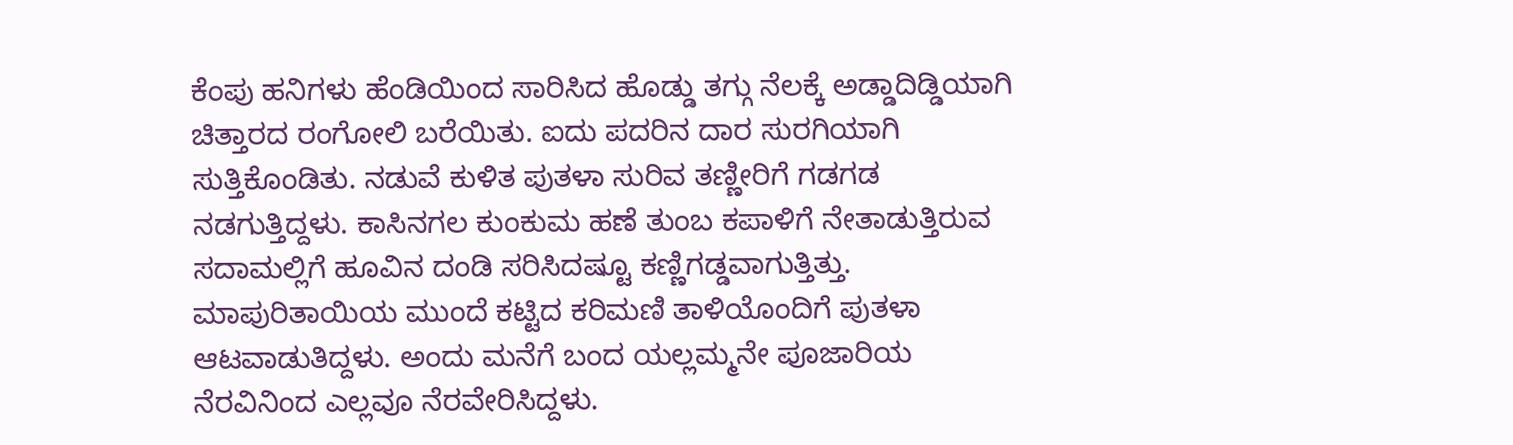ಕೆಂಪು ಹನಿಗಳು ಹೆಂಡಿಯಿಂದ ಸಾರಿಸಿದ ಹೊಡ್ಡು ತಗ್ಗು ನೆಲಕ್ಕೆ ಅಡ್ಡಾದಿಡ್ಡಿಯಾಗಿ ಚಿತ್ತಾರದ ರಂಗೋಲಿ ಬರೆಯಿತು. ಐದು ಪದರಿನ ದಾರ ಸುರಗಿಯಾಗಿ ಸುತ್ತಿಕೊಂಡಿತು. ನಡುವೆ ಕುಳಿತ ಪುತಳಾ ಸುರಿವ ತಣ್ಣೀರಿಗೆ ಗಡಗಡ ನಡಗುತ್ತಿದ್ದಳು. ಕಾಸಿನಗಲ ಕುಂಕುಮ ಹಣೆ ತುಂಬ ಕಪಾಳಿಗೆ ನೇತಾಡುತ್ತಿರುವ ಸದಾಮಲ್ಲಿಗೆ ಹೂವಿನ ದಂಡಿ ಸರಿಸಿದಷ್ಟೂ ಕಣ್ಣಿಗಡ್ಡವಾಗುತ್ತಿತ್ತು. ಮಾಪುರಿತಾಯಿಯ ಮುಂದೆ ಕಟ್ಟಿದ ಕರಿಮಣಿ ತಾಳಿಯೊಂದಿಗೆ ಪುತಳಾ ಆಟವಾಡುತಿದ್ದಳು. ಅಂದು ಮನೆಗೆ ಬಂದ ಯಲ್ಲಮ್ಮನೇ ಪೂಜಾರಿಯ ನೆರವಿನಿಂದ ಎಲ್ಲವೂ ನೆರವೇರಿಸಿದ್ದಳು.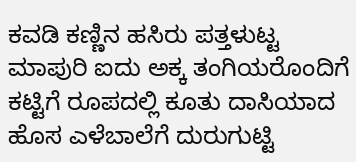ಕವಡಿ ಕಣ್ಣಿನ ಹಸಿರು ಪತ್ತಳುಟ್ಟ ಮಾಪುರಿ ಐದು ಅಕ್ಕ ತಂಗಿಯರೊಂದಿಗೆ ಕಟ್ಟಿಗೆ ರೂಪದಲ್ಲಿ ಕೂತು ದಾಸಿಯಾದ ಹೊಸ ಎಳೆಬಾಲೆಗೆ ದುರುಗುಟ್ಟಿ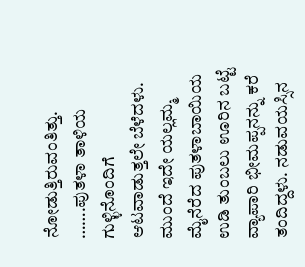ನೋಡುತ್ತಿರುವಂತಿತ್ತು.
…….ಪುತಳಾ ತಾಳಿಯ ಗುಳ್ಳಿನೊಂದಿಗೆ ಆಟವಾಡುತ್ತಲೇ ಬೆಳೆದಳು. ಮುಂದೆ ಇದೇ ಯಲ್ಲಮ್ಮ ಮೈನೆರೆದ ಪುತಳಾಬಾಯಿಯ ಉಡಿ ತುಂಬಲು ಊರಿನ ಬಟ್ಟೆ ವ್ಯಾಪಾರಿ ಭೀಮಪ್ಪನನ್ನು ಕರೆ ತಂದಿದ್ದಳು. ನಡುವಯಸ್ಸಿನ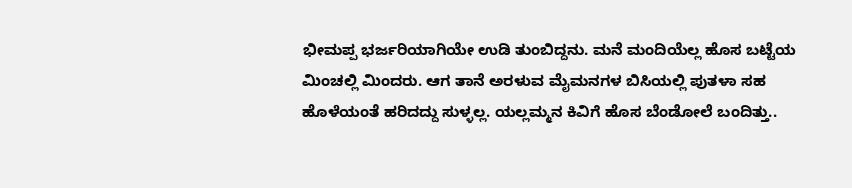ಭೀಮಪ್ಪ ಭರ್ಜರಿಯಾಗಿಯೇ ಉಡಿ ತುಂಬಿದ್ದನು. ಮನೆ ಮಂದಿಯೆಲ್ಲ ಹೊಸ ಬಟ್ಟೆಯ ಮಿಂಚಲ್ಲಿ ಮಿಂದರು. ಆಗ ತಾನೆ ಅರಳುವ ಮೈಮನಗಳ ಬಿಸಿಯಲ್ಲಿ ಪುತಳಾ ಸಹ ಹೊಳೆಯಂತೆ ಹರಿದದ್ದು ಸುಳ್ಳಲ್ಲ. ಯಲ್ಲಮ್ಮನ ಕಿವಿಗೆ ಹೊಸ ಬೆಂಡೋಲೆ ಬಂದಿತ್ತು..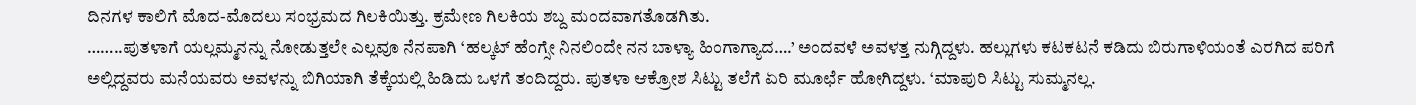ದಿನಗಳ ಕಾಲಿಗೆ ಮೊದ-ಮೊದಲು ಸಂಭ್ರಮದ ಗಿಲಕಿಯಿತ್ತು. ಕ್ರಮೇಣ ಗಿಲಕಿಯ ಶಬ್ದ ಮಂದವಾಗತೊಡಗಿತು.
……..ಪುತಳಾಗೆ ಯಲ್ಲಮ್ಮನನ್ನು ನೋಡುತ್ತಲೇ ಎಲ್ಲವೂ ನೆನಪಾಗಿ ‘ಹಲ್ಕಟ್ ಹೆಂಗ್ಸೇ ನಿನಲಿಂದೇ ನನ ಬಾಳ್ಯಾ ಹಿಂಗಾಗ್ಯಾದ….’ ಅಂದವಳೆ ಅವಳತ್ತ ನುಗ್ಗಿದ್ದಳು. ಹಲ್ಲುಗಳು ಕಟಕಟನೆ ಕಡಿದು ಬಿರುಗಾಳಿಯಂತೆ ಎರಗಿದ ಪರಿಗೆ ಅಲ್ಲಿದ್ದವರು ಮನೆಯವರು ಅವಳನ್ನು ಬಿಗಿಯಾಗಿ ತೆಕ್ಕೆಯಲ್ಲಿ ಹಿಡಿದು ಒಳಗೆ ತಂದಿದ್ದರು. ಪುತಳಾ ಆಕ್ರೋಶ ಸಿಟ್ಟು ತಲೆಗೆ ಏರಿ ಮೂರ್ಛೆ ಹೋಗಿದ್ದಳು. ‘ಮಾಪುರಿ ಸಿಟ್ಟು ಸುಮ್ಮನಲ್ಲ.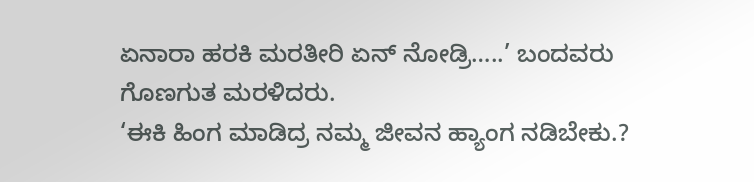ಏನಾರಾ ಹರಕಿ ಮರತೀರಿ ಏನ್ ನೋಡ್ರಿ…..’ ಬಂದವರು ಗೊಣಗುತ ಮರಳಿದರು.
‘ಈಕಿ ಹಿಂಗ ಮಾಡಿದ್ರ ನಮ್ಮ ಜೀವನ ಹ್ಯಾಂಗ ನಡಿಬೇಕು.?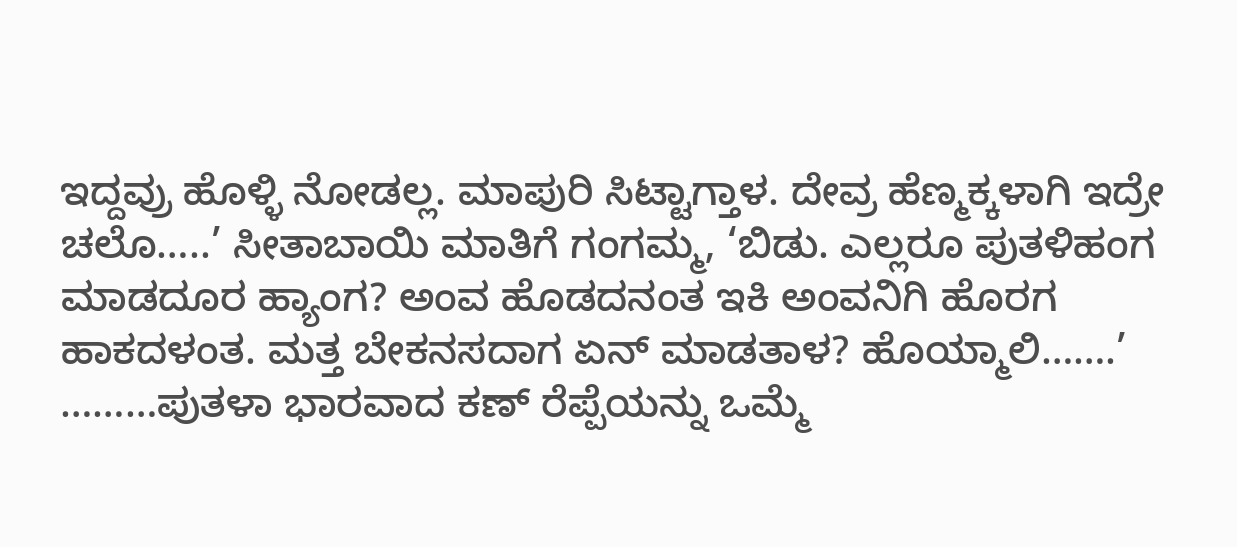ಇದ್ದವ್ರು ಹೊಳ್ಳಿ ನೋಡಲ್ಲ. ಮಾಪುರಿ ಸಿಟ್ಟಾಗ್ತಾಳ. ದೇವ್ರ ಹೆಣ್ಮಕ್ಕಳಾಗಿ ಇದ್ರೇ ಚಲೊ…..’ ಸೀತಾಬಾಯಿ ಮಾತಿಗೆ ಗಂಗಮ್ಮ, ‘ಬಿಡು. ಎಲ್ಲರೂ ಪುತಳಿಹಂಗ ಮಾಡದೂರ ಹ್ಯಾಂಗ? ಅಂವ ಹೊಡದನಂತ ಇಕಿ ಅಂವನಿಗಿ ಹೊರಗ ಹಾಕದಳಂತ. ಮತ್ತ ಬೇಕನಸದಾಗ ಏನ್ ಮಾಡತಾಳ? ಹೊಯ್ಮಾಲಿ…….’
………ಪುತಳಾ ಭಾರವಾದ ಕಣ್ ರೆಪ್ಪೆಯನ್ನು ಒಮ್ಮೆ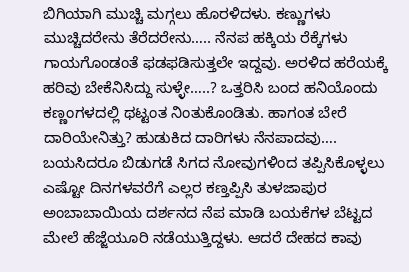ಬಿಗಿಯಾಗಿ ಮುಚ್ಚಿ ಮಗ್ಗಲು ಹೊರಳಿದಳು. ಕಣ್ಣುಗಳು ಮುಚ್ಚಿದರೇನು ತೆರೆದರೇನು….. ನೆನಪ ಹಕ್ಕಿಯ ರೆಕ್ಕೆಗಳು ಗಾಯಗೊಂಡಂತೆ ಫಡಫಡಿಸುತ್ತಲೇ ಇದ್ದವು. ಅರಳಿದ ಹರೆಯಕ್ಕೆ ಹರಿವು ಬೇಕೆನಿಸಿದ್ದು ಸುಳ್ಳೇ…..? ಒತ್ತರಿಸಿ ಬಂದ ಹನಿಯೊಂದು ಕಣ್ಣಂಗಳದಲ್ಲಿ ಥಟ್ಟಂತ ನಿಂತುಕೊಂಡಿತು. ಹಾಗಂತ ಬೇರೆ ದಾರಿಯೇನಿತ್ತು? ಹುಡುಕಿದ ದಾರಿಗಳು ನೆನಪಾದವು….
ಬಯಸಿದರೂ ಬಿಡುಗಡೆ ಸಿಗದ ನೋವುಗಳಿಂದ ತಪ್ಪಿಸಿಕೊಳ್ಳಲು ಎಷ್ಟೋ ದಿನಗಳವರೆಗೆ ಎಲ್ಲರ ಕಣ್ತಪ್ಪಿಸಿ ತುಳಜಾಪುರ ಅಂಬಾಬಾಯಿಯ ದರ್ಶನದ ನೆಪ ಮಾಡಿ ಬಯಕೆಗಳ ಬೆಟ್ಟದ ಮೇಲೆ ಹೆಜ್ಜೆಯೂರಿ ನಡೆಯುತ್ತಿದ್ದಳು. ಆದರೆ ದೇಹದ ಕಾವು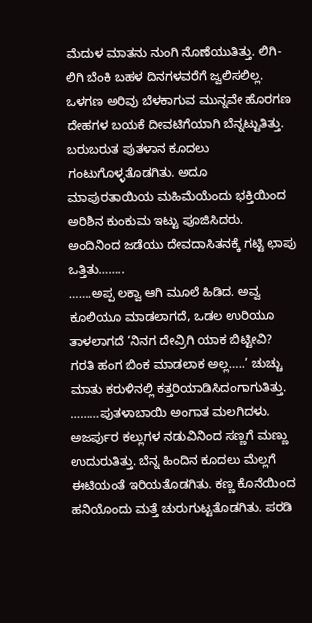ಮೆದುಳ ಮಾತನು ನುಂಗಿ ನೊಣೆಯುತಿತ್ತು. ಲಿಗಿ-ಲಿಗಿ ಬೆಂಕಿ ಬಹಳ ದಿನಗಳವರೆಗೆ ಜ್ವಲಿಸಲಿಲ್ಲ. ಒಳಗಣ ಅರಿವು ಬೆಳಕಾಗುವ ಮುನ್ನವೇ ಹೊರಗಣ ದೇಹಗಳ ಬಯಕೆ ದೀವಟಿಗೆಯಾಗಿ ಬೆನ್ನಟ್ಟುತಿತ್ತು. ಬರುಬರುತ ಪುತಳಾನ ಕೂದಲು ಗಂಟುಗೊಳ್ಳತೊಡಗಿತು. ಅದೂ ಮಾಪುರತಾಯಿಯ ಮಹಿಮೆಯೆಂದು ಭಕ್ತಿಯಿಂದ ಅರಿಶಿನ ಕುಂಕುಮ ಇಟ್ಟು ಪೂಜಿಸಿದರು. ಅಂದಿನಿಂದ ಜಡೆಯು ದೇವದಾಸಿತನಕ್ಕೆ ಗಟ್ಟಿ ಛಾಪು ಒತ್ತಿತು……..
…….ಅಪ್ಪ ಲಕ್ವಾ ಆಗಿ ಮೂಲೆ ಹಿಡಿದ. ಅವ್ವ ಕೂಲಿಯೂ ಮಾಡಲಾಗದೆ, ಒಡಲ ಉರಿಯೂ ತಾಳಲಾಗದೆ ‘ನಿನಗ ದೇವ್ರಿಗಿ ಯಾಕ ಬಿಟ್ಟೀವಿ? ಗರತಿ ಹಂಗ ಬಿಂಕ ಮಾಡಲಾಕ ಅಲ್ಲ…..’ ಚುಚ್ಚು ಮಾತು ಕರುಳಿನಲ್ಲಿ ಕತ್ತರಿಯಾಡಿಸಿದಂಗಾಗುತಿತ್ತು.
………ಪುತಳಾಬಾಯಿ ಅಂಗಾತ ಮಲಗಿದಳು. ಅಜರ್ಪುರ ಕಲ್ಲುಗಳ ನಡುವಿನಿಂದ ಸಣ್ಣಗೆ ಮಣ್ಣು ಉದುರುತಿತ್ತು. ಬೆನ್ನ ಹಿಂದಿನ ಕೂದಲು ಮೆಲ್ಲಗೆ ಈಟಿಯಂತೆ ಇರಿಯತೊಡಗಿತು. ಕಣ್ಣ ಕೊನೆಯಿಂದ ಹನಿಯೊಂದು ಮತ್ತೆ ಚುರುಗುಟ್ಟತೊಡಗಿತು. ಪರಡಿ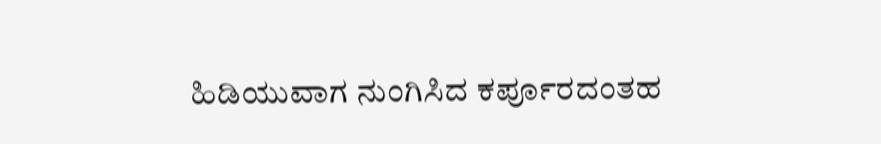ಹಿಡಿಯುವಾಗ ನುಂಗಿಸಿದ ಕರ್ಪೂರದಂತಹ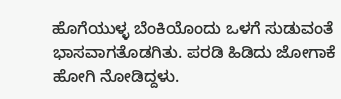ಹೊಗೆಯುಳ್ಳ ಬೆಂಕಿಯೊಂದು ಒಳಗೆ ಸುಡುವಂತೆ ಭಾಸವಾಗತೊಡಗಿತು. ಪರಡಿ ಹಿಡಿದು ಜೋಗಾಕೆ ಹೋಗಿ ನೋಡಿದ್ದಳು.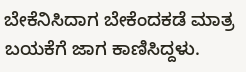ಬೇಕೆನಿಸಿದಾಗ ಬೇಕೆಂದಕಡೆ ಮಾತ್ರ ಬಯಕೆಗೆ ಜಾಗ ಕಾಣಿಸಿದ್ದಳು.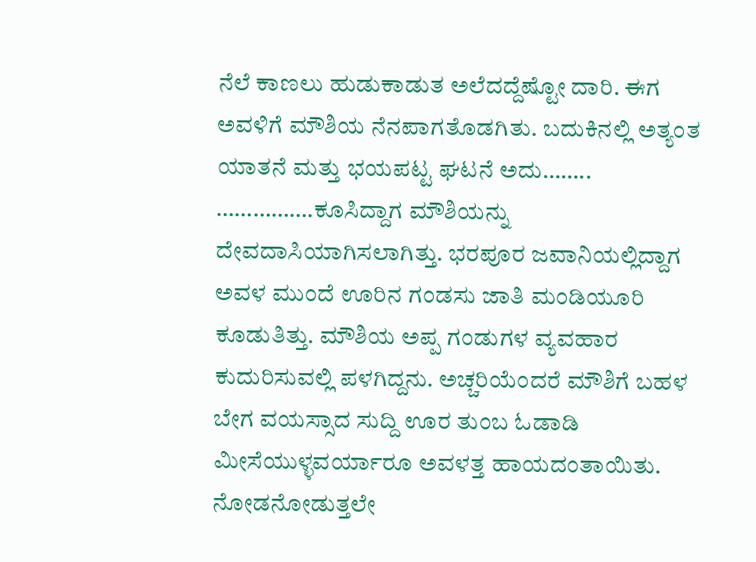ನೆಲೆ ಕಾಣಲು ಹುಡುಕಾಡುತ ಅಲೆದದ್ದೆಷ್ಟೋ ದಾರಿ. ಈಗ ಅವಳಿಗೆ ಮೌಶಿಯ ನೆನಪಾಗತೊಡಗಿತು. ಬದುಕಿನಲ್ಲಿ ಅತ್ಯಂತ ಯಾತನೆ ಮತ್ತು ಭಯಪಟ್ಟ ಘಟನೆ ಅದು……..
…………….ಕೂಸಿದ್ದಾಗ ಮೌಶಿಯನ್ನು ದೇವದಾಸಿಯಾಗಿಸಲಾಗಿತ್ತು. ಭರಪೂರ ಜವಾನಿಯಲ್ಲಿದ್ದಾಗ ಅವಳ ಮುಂದೆ ಊರಿನ ಗಂಡಸು ಜಾತಿ ಮಂಡಿಯೂರಿ ಕೂಡುತಿತ್ತು. ಮೌಶಿಯ ಅಪ್ಪ ಗಂಡುಗಳ ವ್ಯವಹಾರ ಕುದುರಿಸುವಲ್ಲಿ ಪಳಗಿದ್ದನು. ಅಚ್ಚರಿಯೆಂದರೆ ಮೌಶಿಗೆ ಬಹಳ ಬೇಗ ವಯಸ್ಸಾದ ಸುದ್ದಿ ಊರ ತುಂಬ ಓಡಾಡಿ ಮೀಸೆಯುಳ್ಳವರ್ಯಾರೂ ಅವಳತ್ತ ಹಾಯದಂತಾಯಿತು. ನೋಡನೋಡುತ್ತಲೇ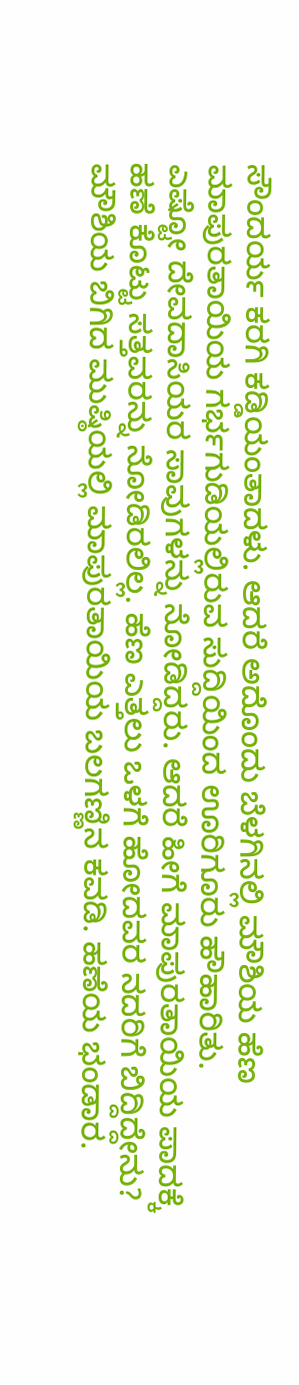ಸೌಂದರ್ಯ ಕರಗಿ ಕಡ್ಡಿಯಂತಾದಳು. ಆದರೆ ಅದೊಂದು ಬೆಳಗಿನಲ್ಲಿ ಮೌಶಿಯ ಹೆಣ ಮಾಪುರತಾಯಿಯ ಗರ್ಭಗುಡಿಯಲ್ಲಿರುವ ಸುದ್ದಿಯಿಂದ ಊರಿಗೂರು ಹೌಹಾರಿತು.
ಎಷ್ಟೋ ದೇವದಾಸಿಯರ ಸಾವುಗಳನ್ನು ನೋಡಿದ್ದರು. ಆದರೆ ಹೀಗೆ ಮಾಪುರತಾಯಿಯ ಪಾದಕ್ಕೆ ಹಣೆ ಕೊಟ್ಟು ಸತ್ತವರನ್ನು ನೋಡಿರಲಿಲ್ಲ. ಹೆಣ ಎತ್ತಲು ಒಳಗೆ ಹೋದವರ ನದರಿಗೆ ಬಿದ್ದಿದ್ದೇನು? ಮೌಶಿಯ ಬಿಗಿದ ಮುಷ್ಠಿಯಲ್ಲಿ ಮಾಪುರತಾಯಿಯ ಬಲಗಣ್ಣಿನ ಕವಡಿ. ಹಣೆಯ ಭಂಡಾರ.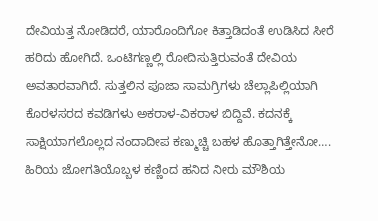ದೇವಿಯತ್ತ ನೋಡಿದರೆ, ಯಾರೊಂದಿಗೋ ಕಿತ್ತಾಡಿದಂತೆ ಉಡಿಸಿದ ಸೀರೆ ಹರಿದು ಹೋಗಿದೆ. ಒಂಟಿಗಣ್ಣಲ್ಲಿ ರೋದಿಸುತ್ತಿರುವಂತೆ ದೇವಿಯ ಅವತಾರವಾಗಿದೆ. ಸುತ್ತಲಿನ ಪೂಜಾ ಸಾಮಗ್ರಿಗಳು ಚೆಲ್ಲಾಪಿಲ್ಲಿಯಾಗಿ ಕೊರಳಸರದ ಕವಡಿಗಳು ಅಕರಾಳ-ವಿಕರಾಳ ಬಿದ್ದಿವೆ. ಕದನಕ್ಕೆ ಸಾಕ್ಷಿಯಾಗಲೊಲ್ಲದ ನಂದಾದೀಪ ಕಣ್ಮುಚ್ಚಿ ಬಹಳ ಹೊತ್ತಾಗಿತ್ತೇನೋ….
ಹಿರಿಯ ಜೋಗತಿಯೊಬ್ಬಳ ಕಣ್ಣಿಂದ ಹನಿದ ನೀರು ಮೌಶಿಯ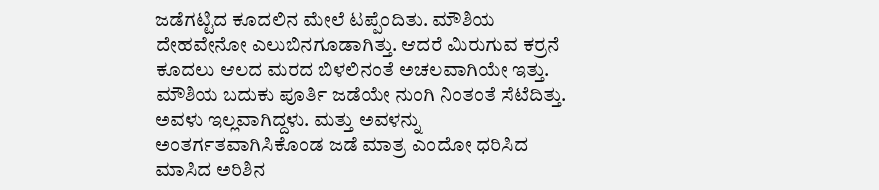ಜಡೆಗಟ್ಟಿದ ಕೂದಲಿನ ಮೇಲೆ ಟಪ್ಪೆಂದಿತು. ಮೌಶಿಯ ದೇಹವೇನೋ ಎಲುಬಿನಗೂಡಾಗಿತ್ತು. ಆದರೆ ಮಿರುಗುವ ಕರ್ರನೆ ಕೂದಲು ಆಲದ ಮರದ ಬಿಳಲಿನಂತೆ ಅಚಲವಾಗಿಯೇ ಇತ್ತು. ಮೌಶಿಯ ಬದುಕು ಪೂರ್ತಿ ಜಡೆಯೇ ನುಂಗಿ ನಿಂತಂತೆ ಸೆಟೆದಿತ್ತು. ಅವಳು ಇಲ್ಲವಾಗಿದ್ದಳು. ಮತ್ತು ಅವಳನ್ನು ಅಂತರ್ಗತವಾಗಿಸಿಕೊಂಡ ಜಡೆ ಮಾತ್ರ ಎಂದೋ ಧರಿಸಿದ ಮಾಸಿದ ಅರಿಶಿನ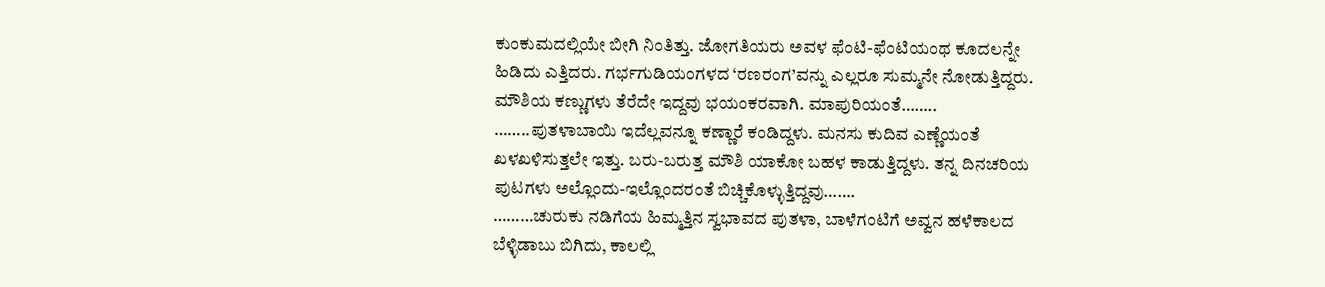ಕುಂಕುಮದಲ್ಲಿಯೇ ಬೀಗಿ ನಿಂತಿತ್ತು. ಜೋಗತಿಯರು ಅವಳ ಫೆಂಟಿ-ಫೆಂಟಿಯಂಥ ಕೂದಲನ್ನೇ ಹಿಡಿದು ಎತ್ತಿದರು. ಗರ್ಭಗುಡಿಯಂಗಳದ ‘ರಣರಂಗ’ವನ್ನು ಎಲ್ಲರೂ ಸುಮ್ಮನೇ ನೋಡುತ್ತಿದ್ದರು. ಮೌಶಿಯ ಕಣ್ಣುಗಳು ತೆರೆದೇ ಇದ್ದವು ಭಯಂಕರವಾಗಿ. ಮಾಪುರಿಯಂತೆ……..
……..ಪುತಳಾಬಾಯಿ ಇದೆಲ್ಲವನ್ನೂ ಕಣ್ಣಾರೆ ಕಂಡಿದ್ದಳು. ಮನಸು ಕುದಿವ ಎಣ್ಣೆಯಂತೆ ಖಳಖಳಿಸುತ್ತಲೇ ಇತ್ತು. ಬರು-ಬರುತ್ತ ಮೌಶಿ ಯಾಕೋ ಬಹಳ ಕಾಡುತ್ತಿದ್ದಳು. ತನ್ನ ದಿನಚರಿಯ ಪುಟಗಳು ಅಲ್ಲೊಂದು-ಇಲ್ಲೊಂದರಂತೆ ಬಿಚ್ಚಿಕೊಳ್ಳುತ್ತಿದ್ದವು…….
………ಚುರುಕು ನಡಿಗೆಯ ಹಿಮ್ಮತ್ತಿನ ಸ್ವಭಾವದ ಪುತಳಾ, ಬಾಳೆಗಂಟಿಗೆ ಅವ್ವನ ಹಳೆಕಾಲದ ಬೆಳ್ಳಿಡಾಬು ಬಿಗಿದು, ಕಾಲಲ್ಲಿ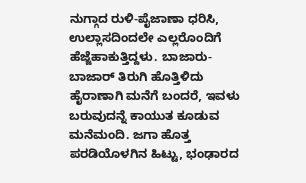ನುಗ್ಗಾದ ರುಳಿ-ಪೈಜಾಣಾ ಧರಿಸಿ, ಉಲ್ಲಾಸದಿಂದಲೇ ಎಲ್ಲರೊಂದಿಗೆ ಹೆಜ್ಜೆಹಾಕುತ್ತಿದ್ದಳು. ಬಾಜಾರು-ಬಾಜಾರ್ ತಿರುಗಿ ಹೊತ್ತಿಳಿದು ಹೈರಾಣಾಗಿ ಮನೆಗೆ ಬಂದರೆ, ಇವಳು ಬರುವುದನ್ನೆ ಕಾಯುತ ಕೂಡುವ ಮನೆಮಂದಿ. ಜಗಾ ಹೊತ್ತ ಪರಡಿಯೊಳಗಿನ ಹಿಟ್ಟು, ಭಂಢಾರದ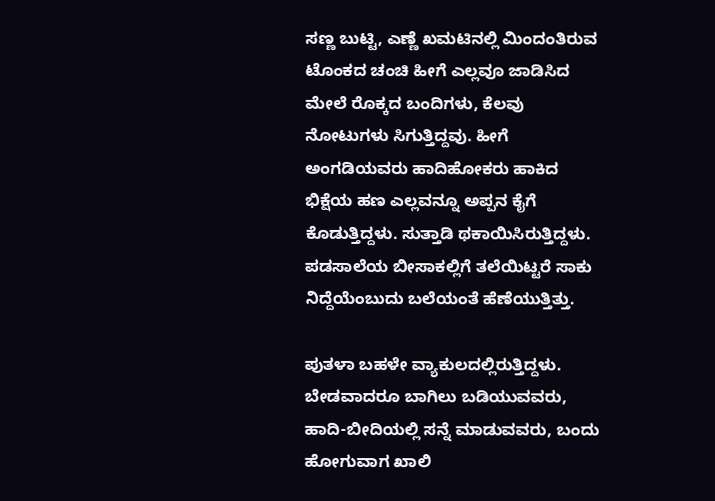ಸಣ್ಣ ಬುಟ್ಟಿ, ಎಣ್ಣೆ ಖಮಟಿನಲ್ಲಿ ಮಿಂದಂತಿರುವ ಟೊಂಕದ ಚಂಚಿ ಹೀಗೆ ಎಲ್ಲವೂ ಜಾಡಿಸಿದ ಮೇಲೆ ರೊಕ್ಕದ ಬಂದಿಗಳು, ಕೆಲವು ನೋಟುಗಳು ಸಿಗುತ್ತಿದ್ದವು. ಹೀಗೆ ಅಂಗಡಿಯವರು ಹಾದಿಹೋಕರು ಹಾಕಿದ ಭಿಕ್ಷೆಯ ಹಣ ಎಲ್ಲವನ್ನೂ ಅಪ್ಪನ ಕೈಗೆ ಕೊಡುತ್ತಿದ್ದಳು. ಸುತ್ತಾಡಿ ಥಕಾಯಿಸಿರುತ್ತಿದ್ದಳು. ಪಡಸಾಲೆಯ ಬೀಸಾಕಲ್ಲಿಗೆ ತಲೆಯಿಟ್ಟರೆ ಸಾಕು ನಿದ್ದೆಯೆಂಬುದು ಬಲೆಯಂತೆ ಹೆಣೆಯುತ್ತಿತ್ತು.

ಪುತಳಾ ಬಹಳೇ ವ್ಯಾಕುಲದಲ್ಲಿರುತ್ತಿದ್ದಳು. ಬೇಡವಾದರೂ ಬಾಗಿಲು ಬಡಿಯುವವರು, ಹಾದಿ-ಬೀದಿಯಲ್ಲಿ ಸನ್ನೆ ಮಾಡುವವರು, ಬಂದು ಹೋಗುವಾಗ ಖಾಲಿ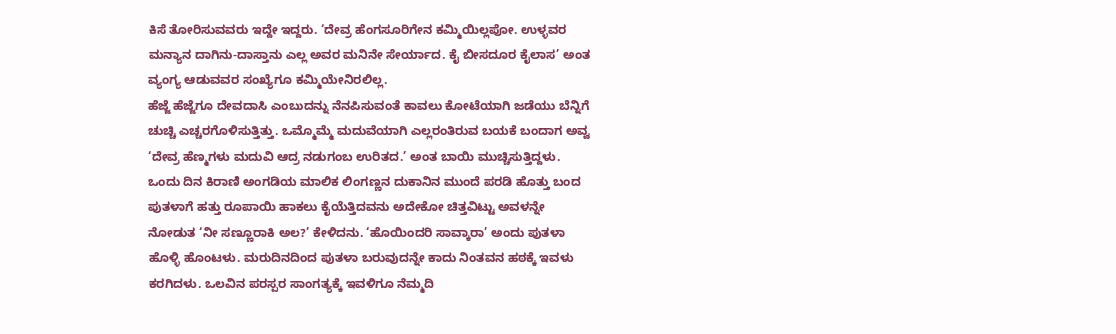ಕಿಸೆ ತೋರಿಸುವವರು ಇದ್ದೇ ಇದ್ದರು. ‘ದೇವ್ರ ಹೆಂಗಸೂರಿಗೇನ ಕಮ್ಮಿಯಿಲ್ಲಪೋ. ಉಳ್ಳವರ ಮನ್ಯಾನ ದಾಗಿನು-ದಾಸ್ತಾನು ಎಲ್ಲ ಅವರ ಮನಿನೇ ಸೇರ್ಯಾದ. ಕೈ ಬೀಸದೂರ ಕೈಲಾಸ’ ಅಂತ ವ್ಯಂಗ್ಯ ಆಡುವವರ ಸಂಖ್ಯೆಗೂ ಕಮ್ಮಿಯೇನಿರಲಿಲ್ಲ.
ಹೆಜ್ಜೆ ಹೆಜ್ಜೆಗೂ ದೇವದಾಸಿ ಎಂಬುದನ್ನು ನೆನಪಿಸುವಂತೆ ಕಾವಲು ಕೋಟೆಯಾಗಿ ಜಡೆಯು ಬೆನ್ನಿಗೆ ಚುಚ್ಚಿ ಎಚ್ಚರಗೊಳಿಸುತ್ತಿತ್ತು. ಒಮ್ಮೊಮ್ಮೆ ಮದುವೆಯಾಗಿ ಎಲ್ಲರಂತಿರುವ ಬಯಕೆ ಬಂದಾಗ ಅವ್ವ ‘ದೇವ್ರ ಹೆಣ್ಮಗಳು ಮದುವಿ ಆದ್ರ ನಡುಗಂಬ ಉರಿತದ.’ ಅಂತ ಬಾಯಿ ಮುಚ್ಚಿಸುತ್ತಿದ್ದಳು.
ಒಂದು ದಿನ ಕಿರಾಣಿ ಅಂಗಡಿಯ ಮಾಲಿಕ ಲಿಂಗಣ್ಣನ ದುಕಾನಿನ ಮುಂದೆ ಪರಡಿ ಹೊತ್ತು ಬಂದ ಪುತಳಾಗೆ ಹತ್ತು ರೂಪಾಯಿ ಹಾಕಲು ಕೈಯೆತ್ತಿದವನು ಅದೇಕೋ ಚಿತ್ತವಿಟ್ಟು ಅವಳನ್ನೇ ನೋಡುತ ‘ನೀ ಸಣ್ಣೂರಾಕಿ ಅಲ?’ ಕೇಳಿದನು. ‘ಹೊಯಿಂದರಿ ಸಾವ್ಕಾರಾ’ ಅಂದು ಪುತಳಾ ಹೊಳ್ಳಿ ಹೊಂಟಳು. ಮರುದಿನದಿಂದ ಪುತಳಾ ಬರುವುದನ್ನೇ ಕಾದು ನಿಂತವನ ಹಠಕ್ಕೆ ಇವಳು ಕರಗಿದಳು. ಒಲವಿನ ಪರಸ್ಪರ ಸಾಂಗತ್ಯಕ್ಕೆ ಇವಳಿಗೂ ನೆಮ್ಮದಿ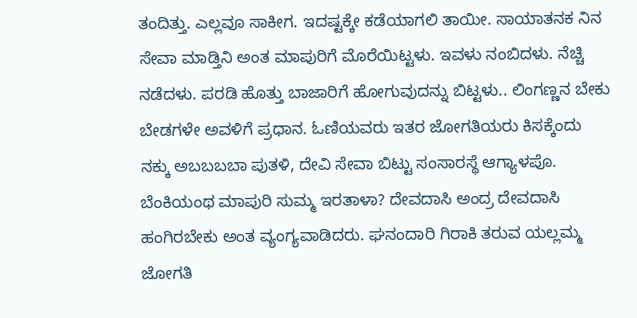ತಂದಿತ್ತು. ಎಲ್ಲವೂ ಸಾಕೀಗ. ಇದಷ್ಟಕ್ಕೇ ಕಡೆಯಾಗಲಿ ತಾಯೀ. ಸಾಯಾತನಕ ನಿನ ಸೇವಾ ಮಾಡ್ತಿನಿ ಅಂತ ಮಾಪುರಿಗೆ ಮೊರೆಯಿಟ್ಟಳು. ಇವಳು ನಂಬಿದಳು. ನೆಚ್ಚಿ ನಡೆದಳು. ಪರಡಿ ಹೊತ್ತು ಬಾಜಾರಿಗೆ ಹೋಗುವುದನ್ನು ಬಿಟ್ಟಳು.. ಲಿಂಗಣ್ಣನ ಬೇಕು ಬೇಡಗಳೇ ಅವಳಿಗೆ ಪ್ರಧಾನ. ಓಣಿಯವರು ಇತರ ಜೋಗತಿಯರು ಕಿಸಕ್ಕೆಂದು ನಕ್ಕು ಅಬಬಬಬಾ ಪುತಳಿ, ದೇವಿ ಸೇವಾ ಬಿಟ್ಟು ಸಂಸಾರಸ್ಥೆ ಆಗ್ಯಾಳಪೊ. ಬೆಂಕಿಯಂಥ ಮಾಪುರಿ ಸುಮ್ಮ ಇರತಾಳಾ? ದೇವದಾಸಿ ಅಂದ್ರ ದೇವದಾಸಿ ಹಂಗಿರಬೇಕು ಅಂತ ವ್ಯಂಗ್ಯವಾಡಿದರು. ಘನಂದಾರಿ ಗಿರಾಕಿ ತರುವ ಯಲ್ಲಮ್ಮ ಜೋಗತಿ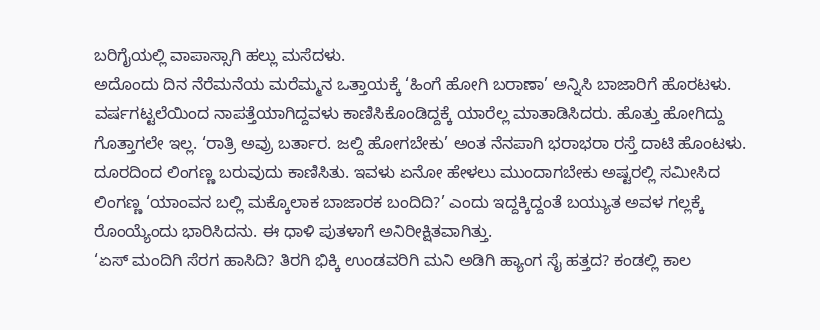ಬರಿಗೈಯಲ್ಲಿ ವಾಪಾಸ್ಸಾಗಿ ಹಲ್ಲು ಮಸೆದಳು.
ಅದೊಂದು ದಿನ ನೆರೆಮನೆಯ ಮರೆಮ್ಮನ ಒತ್ತಾಯಕ್ಕೆ ‘ಹಿಂಗೆ ಹೋಗಿ ಬರಾಣಾ’ ಅನ್ನಿಸಿ ಬಾಜಾರಿಗೆ ಹೊರಟಳು. ವರ್ಷಗಟ್ಟಲೆಯಿಂದ ನಾಪತ್ತೆಯಾಗಿದ್ದವಳು ಕಾಣಿಸಿಕೊಂಡಿದ್ದಕ್ಕೆ ಯಾರೆಲ್ಲ ಮಾತಾಡಿಸಿದರು. ಹೊತ್ತು ಹೋಗಿದ್ದು ಗೊತ್ತಾಗಲೇ ಇಲ್ಲ. ‘ರಾತ್ರಿ ಅವ್ರು ಬರ್ತಾರ. ಜಲ್ದಿ ಹೋಗಬೇಕು’ ಅಂತ ನೆನಪಾಗಿ ಭರಾಭರಾ ರಸ್ತೆ ದಾಟಿ ಹೊಂಟಳು. ದೂರದಿಂದ ಲಿಂಗಣ್ಣ ಬರುವುದು ಕಾಣಿಸಿತು. ಇವಳು ಏನೋ ಹೇಳಲು ಮುಂದಾಗಬೇಕು ಅಷ್ಟರಲ್ಲಿ ಸಮೀಸಿದ ಲಿಂಗಣ್ಣ ‘ಯಾಂವನ ಬಲ್ಲಿ ಮಕ್ಕೊಲಾಕ ಬಾಜಾರಕ ಬಂದಿದಿ?’ ಎಂದು ಇದ್ದಕ್ಕಿದ್ದಂತೆ ಬಯ್ಯುತ ಅವಳ ಗಲ್ಲಕ್ಕೆ ರೊಂಯ್ಯೆಂದು ಭಾರಿಸಿದನು. ಈ ಧಾಳಿ ಪುತಳಾಗೆ ಅನಿರೀಕ್ಷಿತವಾಗಿತ್ತು.
‘ಏಸ್ ಮಂದಿಗಿ ಸೆರಗ ಹಾಸಿದಿ? ತಿರಗಿ ಭಿಕ್ಕಿ ಉಂಡವರಿಗಿ ಮನಿ ಅಡಿಗಿ ಹ್ಯಾಂಗ ಸೈ ಹತ್ತದ? ಕಂಡಲ್ಲಿ ಕಾಲ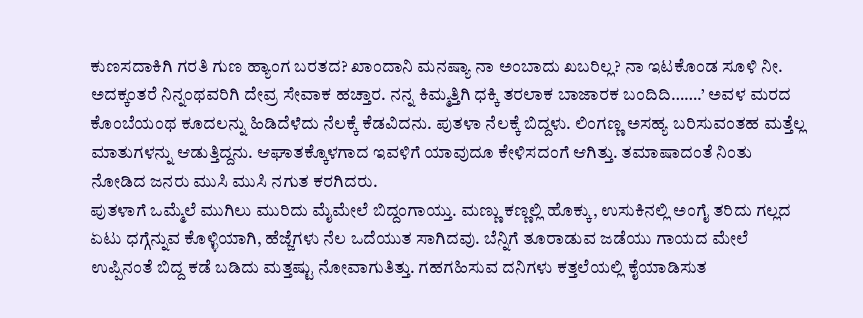ಕುಣಸದಾಕಿಗಿ ಗರತಿ ಗುಣ ಹ್ಯಾಂಗ ಬರತದ? ಖಾಂದಾನಿ ಮನಷ್ಯಾ ನಾ ಅಂಬಾದು ಖಬರಿಲ್ಲ? ನಾ ಇಟಕೊಂಡ ಸೂಳಿ ನೀ. ಅದಕ್ಕಂತರೆ ನಿನ್ನಂಥವರಿಗಿ ದೇವ್ರ ಸೇವಾಕ ಹಚ್ತಾರ. ನನ್ನ ಕಿಮ್ಮತ್ತಿಗಿ ಧಕ್ಕಿ ತರಲಾಕ ಬಾಜಾರಕ ಬಂದಿದಿ…….’ ಅವಳ ಮರದ ಕೊಂಬೆಯಂಥ ಕೂದಲನ್ನು ಹಿಡಿದೆಳೆದು ನೆಲಕ್ಕೆ ಕೆಡವಿದನು. ಪುತಳಾ ನೆಲಕ್ಕೆ ಬಿದ್ದಳು. ಲಿಂಗಣ್ಣ ಅಸಹ್ಯ ಬರಿಸುವಂತಹ ಮತ್ತೆಲ್ಲ ಮಾತುಗಳನ್ನು ಆಡುತ್ತಿದ್ದನು. ಆಘಾತಕ್ಕೊಳಗಾದ ಇವಳಿಗೆ ಯಾವುದೂ ಕೇಳಿಸದಂಗೆ ಆಗಿತ್ತು. ತಮಾಷಾದಂತೆ ನಿಂತು ನೋಡಿದ ಜನರು ಮುಸಿ ಮುಸಿ ನಗುತ ಕರಗಿದರು.
ಪುತಳಾಗೆ ಒಮ್ಮೆಲೆ ಮುಗಿಲು ಮುರಿದು ಮೈಮೇಲೆ ಬಿದ್ದಂಗಾಯ್ತು. ಮಣ್ಣು ಕಣ್ಣಲ್ಲಿ ಹೊಕ್ಕು, ಉಸುಕಿನಲ್ಲಿ ಅಂಗೈ ತರಿದು ಗಲ್ಲದ ಏಟು ಧಗ್ಗೆನ್ನುವ ಕೊಳ್ಳಿಯಾಗಿ, ಹೆಜ್ಜೆಗಳು ನೆಲ ಒದೆಯುತ ಸಾಗಿದವು. ಬೆನ್ನಿಗೆ ತೂರಾಡುವ ಜಡೆಯು ಗಾಯದ ಮೇಲೆ ಉಪ್ಪಿನಂತೆ ಬಿದ್ದ ಕಡೆ ಬಡಿದು ಮತ್ತಷ್ಟು ನೋವಾಗುತಿತ್ತು. ಗಹಗಹಿಸುವ ದನಿಗಳು ಕತ್ತಲೆಯಲ್ಲಿ ಕೈಯಾಡಿಸುತ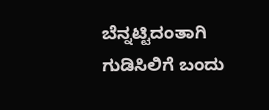ಬೆನ್ನಟ್ಟಿದಂತಾಗಿ ಗುಡಿಸಿಲಿಗೆ ಬಂದು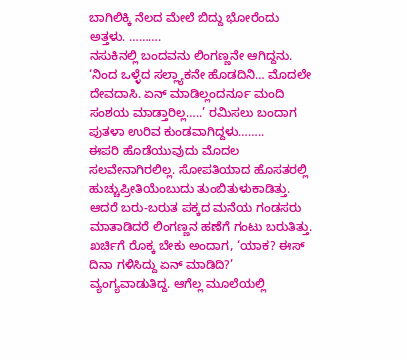ಬಾಗಿಲಿಕ್ಕಿ ನೆಲದ ಮೇಲೆ ಬಿದ್ದು ಭೋರೆಂದು ಅತ್ತಳು. ……….
ನಸುಕಿನಲ್ಲಿ ಬಂದವನು ಲಿಂಗಣ್ಣನೇ ಆಗಿದ್ದನು. ‘ನಿಂದ ಒಳ್ಳೆದ ಸಲ್ಲ್ಯಾಕನೇ ಹೊಡದಿನಿ… ಮೊದಲೇ ದೇವದಾಸಿ. ಏನ್ ಮಾಡಿಲ್ಲಂದರ್ನೂ ಮಂದಿ ಸಂಶಯ ಮಾಡ್ತಾರಿಲ್ಲ…..’ ರಮಿಸಲು ಬಂದಾಗ ಪುತಳಾ ಉರಿವ ಕುಂಡವಾಗಿದ್ದಳು……..
ಈಪರಿ ಹೊಡೆಯುವುದು ಮೊದಲ ಸಲವೇನಾಗಿರಲಿಲ್ಲ. ಸೋಪತಿಯಾದ ಹೊಸತರಲ್ಲಿ ಹುಚ್ಚುಪ್ರೀತಿಯೆಂಬುದು ತುಂಬಿತುಳುಕಾಡಿತ್ತು. ಆದರೆ ಬರು-ಬರುತ ಪಕ್ಕದ ಮನೆಯ ಗಂಡಸರು ಮಾತಾಡಿದರೆ ಲಿಂಗಣ್ಣನ ಹಣೆಗೆ ಗಂಟು ಬರುತಿತ್ತು. ಖರ್ಚಿಗೆ ರೊಕ್ಕ ಬೇಕು ಅಂದಾಗ, ‘ಯಾಕ? ಈಸ್ ದಿನಾ ಗಳಿಸಿದ್ದು ಏನ್ ಮಾಡಿದಿ?’ ವ್ಯಂಗ್ಯವಾಡುತಿದ್ದ. ಆಗೆಲ್ಲ ಮೂಲೆಯಲ್ಲಿ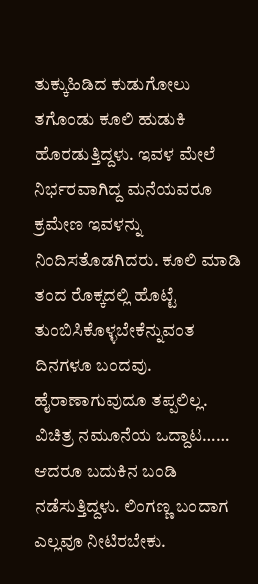ತುಕ್ಕುಹಿಡಿದ ಕುಡುಗೋಲು ತಗೊಂಡು ಕೂಲಿ ಹುಡುಕಿ ಹೊರಡುತ್ತಿದ್ದಳು. ಇವಳ ಮೇಲೆ ನಿರ್ಭರವಾಗಿದ್ದ ಮನೆಯವರೂ ಕ್ರಮೇಣ ಇವಳನ್ನು ನಿಂದಿಸತೊಡಗಿದರು. ಕೂಲಿ ಮಾಡಿ ತಂದ ರೊಕ್ಕದಲ್ಲಿ ಹೊಟ್ಟೆ ತುಂಬಿಸಿಕೊಳ್ಳಬೇಕೆನ್ನುವಂತ ದಿನಗಳೂ ಬಂದವು. ಹೈರಾಣಾಗುವುದೂ ತಪ್ಪಲಿಲ್ಲ. ವಿಚಿತ್ರ ನಮೂನೆಯ ಒದ್ದಾಟ…… ಆದರೂ ಬದುಕಿನ ಬಂಡಿ ನಡೆಸುತ್ತಿದ್ದಳು. ಲಿಂಗಣ್ಣ ಬಂದಾಗ ಎಲ್ಲವೂ ನೀಟಿರಬೇಕು.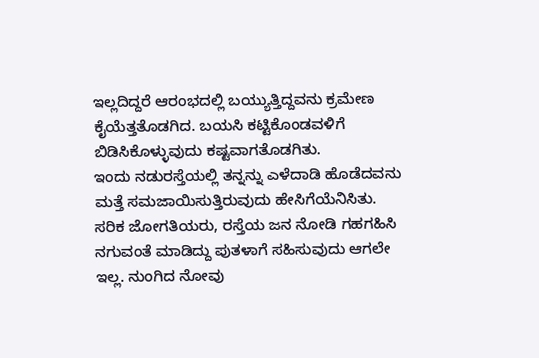ಇಲ್ಲದಿದ್ದರೆ ಆರಂಭದಲ್ಲಿ ಬಯ್ಯುತ್ತಿದ್ದವನು ಕ್ರಮೇಣ ಕೈಯೆತ್ತತೊಡಗಿದ. ಬಯಸಿ ಕಟ್ಟಿಕೊಂಡವಳಿಗೆ ಬಿಡಿಸಿಕೊಳ್ಳುವುದು ಕಷ್ಟವಾಗತೊಡಗಿತು.
ಇಂದು ನಡುರಸ್ತೆಯಲ್ಲಿ ತನ್ನನ್ನು ಎಳೆದಾಡಿ ಹೊಡೆದವನು ಮತ್ತೆ ಸಮಜಾಯಿಸುತ್ತಿರುವುದು ಹೇಸಿಗೆಯೆನಿಸಿತು. ಸರಿಕ ಜೋಗತಿಯರು, ರಸ್ತೆಯ ಜನ ನೋಡಿ ಗಹಗಹಿಸಿ ನಗುವಂತೆ ಮಾಡಿದ್ದು ಪುತಳಾಗೆ ಸಹಿಸುವುದು ಆಗಲೇ ಇಲ್ಲ. ನುಂಗಿದ ನೋವು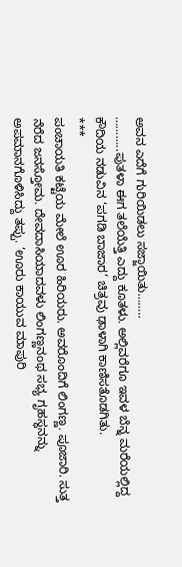ಅವನ ಎದೆಗೆ ಗುರಿಯಿಡಲು ಸಜ್ಜಾಯಿತು……..
………..ಪುತಳಾ ಈಗ ತಲೆಯೆತ್ತಿ ಎದ್ದು ಕೂತಳು. ಅಲ್ಲಿವರೆಗೂ ಇವಳ ಬೆನ್ನ ಮರೆಯಲ್ಲಿದ್ದ ಕೌದಿಯ ನಡುವಿನ ‘ಪಗಡಿ ಬಾಜಾರ’ ಚಿತ್ರವು ಢಾಳಾಗಿ ಕಾಣಿಸತೊಡಗಿತು.
***
ಪಂಚಾಯತಿ ಕಟ್ಟೆಯ ಮೇಲೆ ಊರ ಹಿರಿಯರು. ಅವರೊಂದಿಗೆ ಲಿಂಗಣ್ಣ. ಪೂಜಾರಿ. ಸುತ್ತ ನೆರೆದ ಜನಸ್ತೋಮ. ದೇವದಾಸಿಯಾದವಳು ಲಿಂಗಣ್ಣನಂಥ ಸಭ್ಯ ಗೃಹಸ್ಥನನ್ನು ಅಪಮಾನಗೊಳಿಸಿದ್ದು ತಪ್ಪು. ‘ಊರು ಕಾಯುವ ಮಾಪುರಿ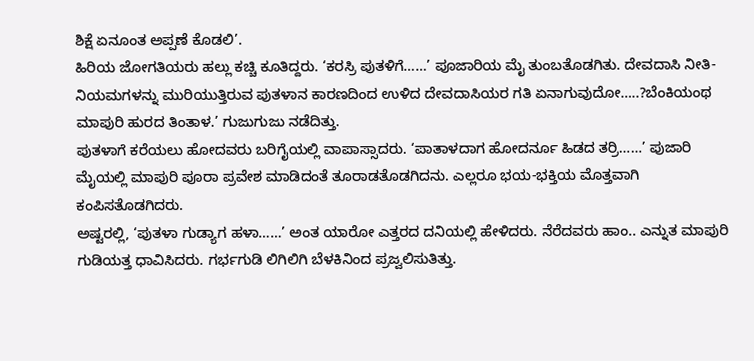ಶಿಕ್ಷೆ ಏನೂಂತ ಅಪ್ಪಣೆ ಕೊಡಲಿ’.
ಹಿರಿಯ ಜೋಗತಿಯರು ಹಲ್ಲು ಕಚ್ಚಿ ಕೂತಿದ್ದರು. ‘ಕರಸ್ರಿ ಪುತಳಿಗೆ……’ ಪೂಜಾರಿಯ ಮೈ ತುಂಬತೊಡಗಿತು. ದೇವದಾಸಿ ನೀತಿ-ನಿಯಮಗಳನ್ನು ಮುರಿಯುತ್ತಿರುವ ಪುತಳಾನ ಕಾರಣದಿಂದ ಉಳಿದ ದೇವದಾಸಿಯರ ಗತಿ ಏನಾಗುವುದೋ…..?ಬೆಂಕಿಯಂಥ ಮಾಪುರಿ ಹುರದ ತಿಂತಾಳ.’ ಗುಜುಗುಜು ನಡೆದಿತ್ತು.
ಪುತಳಾಗೆ ಕರೆಯಲು ಹೋದವರು ಬರಿಗೈಯಲ್ಲಿ ವಾಪಾಸ್ಸಾದರು. ‘ಪಾತಾಳದಾಗ ಹೋದರ್ನೂ ಹಿಡದ ತರ್ರಿ……’ ಪುಜಾರಿ ಮೈಯಲ್ಲಿ ಮಾಪುರಿ ಪೂರಾ ಪ್ರವೇಶ ಮಾಡಿದಂತೆ ತೂರಾಡತೊಡಗಿದನು. ಎಲ್ಲರೂ ಭಯ-ಭಕ್ತಿಯ ಮೊತ್ತವಾಗಿ ಕಂಪಿಸತೊಡಗಿದರು.
ಅಷ್ಟರಲ್ಲಿ, ‘ಪುತಳಾ ಗುಡ್ಯಾಗ ಹಳಾ……’ ಅಂತ ಯಾರೋ ಎತ್ತರದ ದನಿಯಲ್ಲಿ ಹೇಳಿದರು. ನೆರೆದವರು ಹಾಂ.. ಎನ್ನುತ ಮಾಪುರಿ ಗುಡಿಯತ್ತ ಧಾವಿಸಿದರು. ಗರ್ಭಗುಡಿ ಲಿಗಿಲಿಗಿ ಬೆಳಕಿನಿಂದ ಪ್ರಜ್ವಲಿಸುತಿತ್ತು.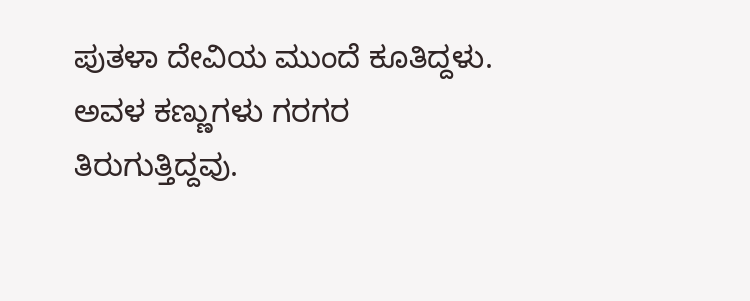ಪುತಳಾ ದೇವಿಯ ಮುಂದೆ ಕೂತಿದ್ದಳು. ಅವಳ ಕಣ್ಣುಗಳು ಗರಗರ ತಿರುಗುತ್ತಿದ್ದವು.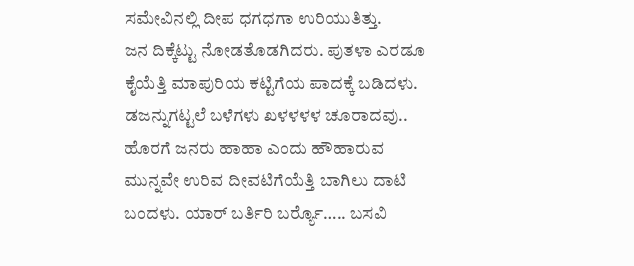ಸಮೇವಿನಲ್ಲಿ ದೀಪ ಧಗಧಗಾ ಉರಿಯುತಿತ್ತು.
ಜನ ದಿಕ್ಕೆಟ್ಟು ನೋಡತೊಡಗಿದರು. ಪುತಳಾ ಎರಡೂ ಕೈಯೆತ್ತಿ ಮಾಪುರಿಯ ಕಟ್ಟಿಗೆಯ ಪಾದಕ್ಕೆ ಬಡಿದಳು. ಡಜನ್ನುಗಟ್ಟಲೆ ಬಳೆಗಳು ಖಳಳಳಳ ಚೂರಾದವು.. ಹೊರಗೆ ಜನರು ಹಾಹಾ ಎಂದು ಹೌಹಾರುವ ಮುನ್ನವೇ ಉರಿವ ದೀವಟಿಗೆಯೆತ್ತಿ ಬಾಗಿಲು ದಾಟಿ ಬಂದಳು. ಯಾರ್ ಬರ್ತಿರಿ ಬರ್ರ್ಯೊ….. ಬಸವಿ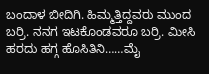ಬಂದಾಳ ಬೀದಿಗಿ. ಹಿಮ್ಮತ್ತಿದ್ದವರು ಮುಂದ ಬರ್ರಿ. ನನಗ ಇಟಕೊಂಡವರೂ ಬರ್ರಿ. ಮೀಸಿ ಹರದು ಹಗ್ಗ ಹೊಸಿತಿನಿ……ಮೈ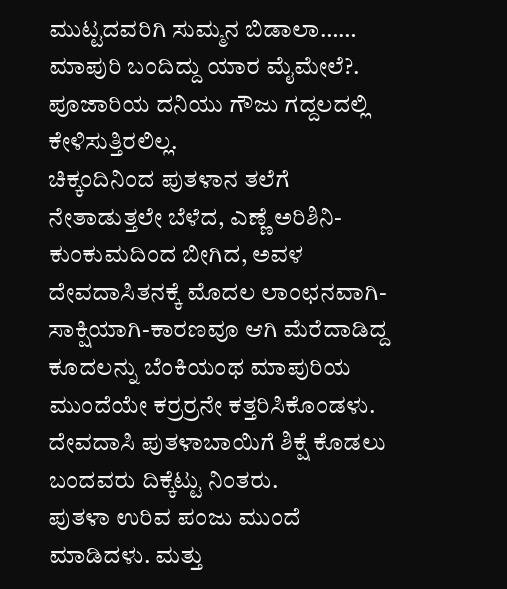ಮುಟ್ಟದವರಿಗಿ ಸುಮ್ಮನ ಬಿಡಾಲಾ……
ಮಾಪುರಿ ಬಂದಿದ್ದು ಯಾರ ಮೈಮೇಲೆ?. ಪೂಜಾರಿಯ ದನಿಯು ಗೌಜು ಗದ್ದಲದಲ್ಲಿ ಕೇಳಿಸುತ್ತಿರಲಿಲ್ಲ.
ಚಿಕ್ಕಂದಿನಿಂದ ಪುತಳಾನ ತಲೆಗೆ ನೇತಾಡುತ್ತಲೇ ಬೆಳೆದ, ಎಣ್ಣೆ ಅರಿಶಿನಿ-ಕುಂಕುಮದಿಂದ ಬೀಗಿದ, ಅವಳ ದೇವದಾಸಿತನಕ್ಕೆ ಮೊದಲ ಲಾಂಛನವಾಗಿ-ಸಾಕ್ಷಿಯಾಗಿ-ಕಾರಣವೂ ಆಗಿ ಮೆರೆದಾಡಿದ್ದ ಕೂದಲನ್ನು ಬೆಂಕಿಯಂಥ ಮಾಪುರಿಯ ಮುಂದೆಯೇ ಕರ್ರರ್ರನೇ ಕತ್ತರಿಸಿಕೊಂಡಳು. ದೇವದಾಸಿ ಪುತಳಾಬಾಯಿಗೆ ಶಿಕ್ಷೆ ಕೊಡಲು ಬಂದವರು ದಿಕ್ಕೆಟ್ಟು ನಿಂತರು.
ಪುತಳಾ ಉರಿವ ಪಂಜು ಮುಂದೆ ಮಾಡಿದಳು. ಮತ್ತು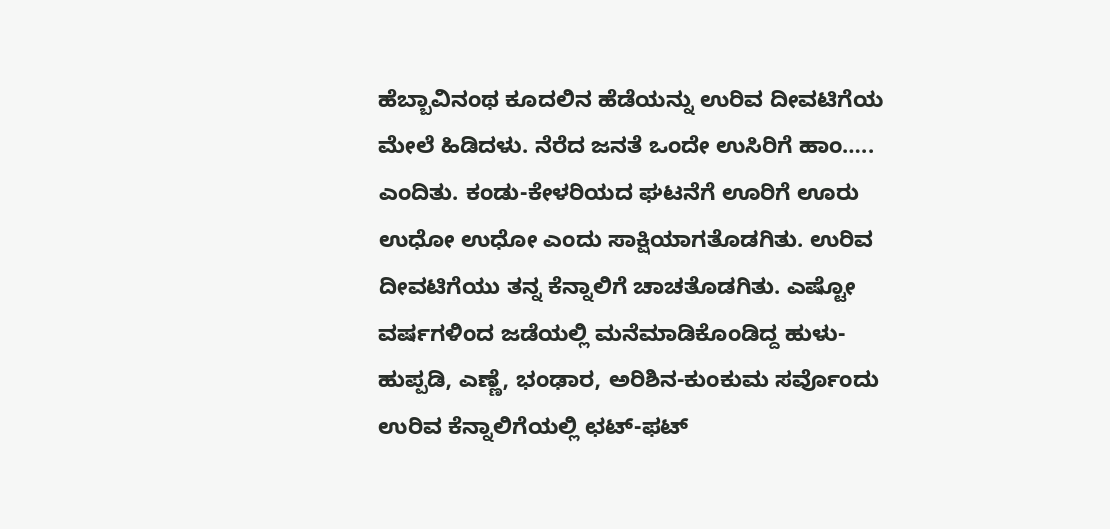ಹೆಬ್ಬಾವಿನಂಥ ಕೂದಲಿನ ಹೆಡೆಯನ್ನು ಉರಿವ ದೀವಟಿಗೆಯ ಮೇಲೆ ಹಿಡಿದಳು. ನೆರೆದ ಜನತೆ ಒಂದೇ ಉಸಿರಿಗೆ ಹಾಂ….. ಎಂದಿತು. ಕಂಡು-ಕೇಳರಿಯದ ಘಟನೆಗೆ ಊರಿಗೆ ಊರು ಉಧೋ ಉಧೋ ಎಂದು ಸಾಕ್ಷಿಯಾಗತೊಡಗಿತು. ಉರಿವ ದೀವಟಿಗೆಯು ತನ್ನ ಕೆನ್ನಾಲಿಗೆ ಚಾಚತೊಡಗಿತು. ಎಷ್ಟೋ ವರ್ಷಗಳಿಂದ ಜಡೆಯಲ್ಲಿ ಮನೆಮಾಡಿಕೊಂಡಿದ್ದ ಹುಳು-ಹುಪ್ಪಡಿ, ಎಣ್ಣೆ, ಭಂಢಾರ, ಅರಿಶಿನ-ಕುಂಕುಮ ಸರ್ವೊಂದು ಉರಿವ ಕೆನ್ನಾಲಿಗೆಯಲ್ಲಿ ಛಟ್-ಫಟ್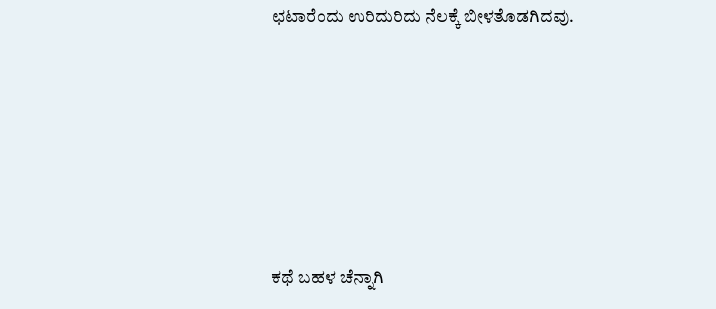ಛಟಾರೆಂದು ಉರಿದುರಿದು ನೆಲಕ್ಕೆ ಬೀಳತೊಡಗಿದವು.






ಕಥೆ ಬಹಳ ಚೆನ್ನಾಗಿ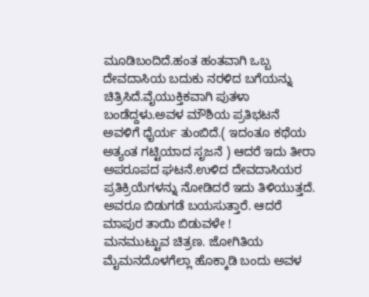ಮೂಡಿಬಂದಿದೆ.ಹಂತ ಹಂತವಾಗಿ ಒಬ್ಬ ದೇವದಾಸಿಯ ಬದುಕು ನರಳಿದ ಬಗೆಯನ್ನು ಚಿತ್ರಿಸಿದೆ.ವೈಯುಕ್ತಿಕವಾಗಿ ಪುತಳಾ ಬಂಡೆದ್ದಳು.ಅವಳ ಮೌಶಿಯ ಪ್ರತಿಭಟನೆ ಅವಳಿಗೆ ಧೈರ್ಯ ತುಂಬಿದೆ.( ಇದಂತೂ ಕಥೆಯ ಅತ್ಯಂತ ಗಟ್ಟಿಯಾದ ಸೃಜನೆ ) ಆದರೆ ಇದು ತೀರಾ ಅಪರೂಪದ ಘಟನೆ.ಉಳಿದ ದೇವದಾಸಿಯರ ಪ್ರತಿಕ್ರಿಯೆಗಳನ್ನು ನೋಡಿದರೆ ಇದು ತಿಳಿಯುತ್ತದೆ. ಅವರೂ ಬಿಡುಗಡೆ ಬಯಸುತ್ತಾರೆ. ಆದರೆ ಮಾಪುರ ತಾಯಿ ಬಿಡುವಳೇ !
ಮನಮುಟ್ಟುವ ಚಿತ್ರಣ. ಜೋಗಿತಿಯ ಮೈಮನದೊಳಗೆಲ್ಲಾ ಹೊಕ್ಕಾಡಿ ಬಂದು ಅವಳ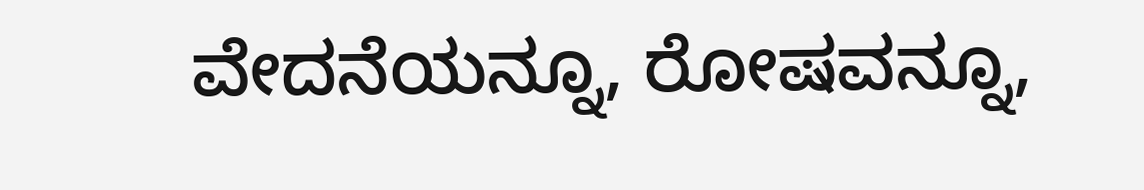ವೇದನೆಯನ್ನೂ, ರೋಷವನ್ನೂ,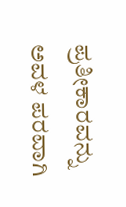ಪ್ರತೀಕಾರವನ್ನು ಅವಳ ಪರವಾಗಿ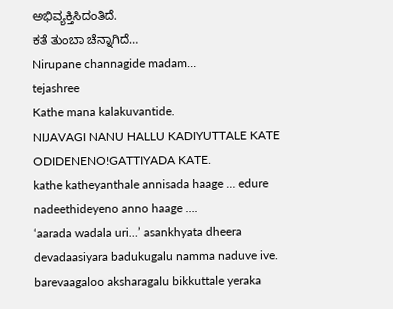ಅಭಿವ್ಯಕ್ತಿಸಿದಂತಿದೆ.
ಕತೆ ತುಂಬಾ ಚೆನ್ನಾಗಿದೆ…
Nirupane channagide madam…
tejashree
Kathe mana kalakuvantide.
NIJAVAGI NANU HALLU KADIYUTTALE KATE ODIDENENO!GATTIYADA KATE.
kathe katheyanthale annisada haage … edure nadeethideyeno anno haage ….
‘aarada wadala uri…’ asankhyata dheera devadaasiyara badukugalu namma naduve ive. barevaagaloo aksharagalu bikkuttale yeraka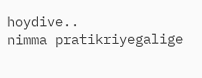hoydive..
nimma pratikriyegalige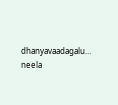dhanyavaadagalu…
neela